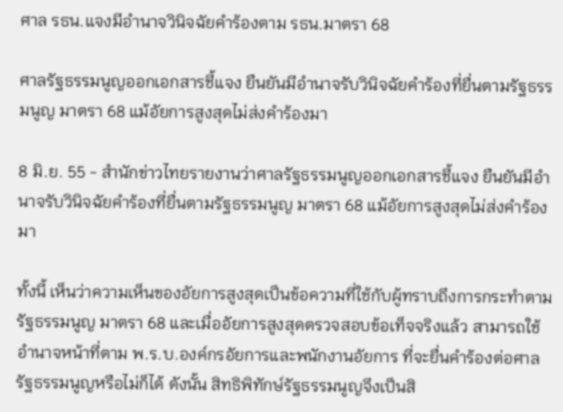ศาล รธน.แจงมีอำนาจวินิจฉัยคำร้องตาม รธน.มาตรา 68

ศาลรัฐธรรมนูญออกเอกสารชี้แจง ยืนยันมีอำนาจรับวินิจฉัยคำร้องที่ยื่นตามรัฐธรรมนูญ มาตรา 68 แม้อัยการสูงสุดไม่ส่งคำร้องมา

8 มิ.ย. 55 - สำนักข่าวไทยรายงานว่าศาลรัฐธรรมนูญออกเอกสารชี้แจง ยืนยันมีอำนาจรับวินิจฉัยคำร้องที่ยื่นตามรัฐธรรมนูญ มาตรา 68 แม้อัยการสูงสุดไม่ส่งคำร้องมา

ทั้งนี้ เห็นว่าความเห็นของอัยการสูงสุดเป็นข้อความที่ใช้กับผู้ทราบถึงการกระทำตามรัฐธรรมนูญ มาตรา 68 และเมื่ออัยการสูงสุดตรวจสอบข้อเท็จจริงแล้ว สามารถใช้อำนาจหน้าที่ตาม พ.ร.บ.องค์กรอัยการและพนักงานอัยการ ที่จะยื่นคำร้องต่อศาลรัฐธรรมนูญหรือไม่ก็ได้ ดังนั้น สิทธิพิทักษ์รัฐธรรมนูญจึงเป็นสิ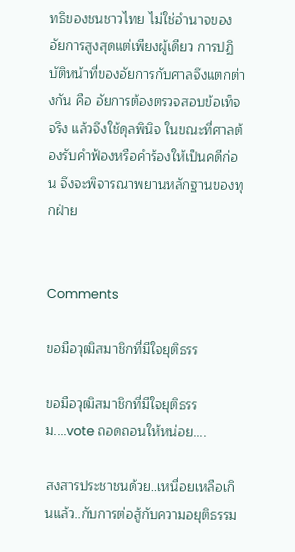ทธิของชนชาวไทย ไม่ใช่อำนาจของอัยการสูงสุดแต่เพียงผู้เดียว การปฏิบัติหน้าที่ของอัยการกับศาลจึงแตกต่างกัน คือ อัยการต้องตรวจสอบข้อเท็จจริง แล้วจึงใช้ดุลพินิจ ในขณะที่ศาลต้องรับคำฟ้องหรือคำร้องให้เป็นคดีก่อน จึงจะพิจารณาพยานหลักฐานของทุกฝ่าย


Comments

ขอมือวุฒิสมาชิกที่มีใจยุติธรร

ขอมือวุฒิสมาชิกที่มีใจยุติธรรม....vote ถอดถอนให้หน่อย....

สงสารประชาชนด้วย..เหนื่อยเหลือเกินแล้ว..กับการต่อสู้กับความอยุติธรรม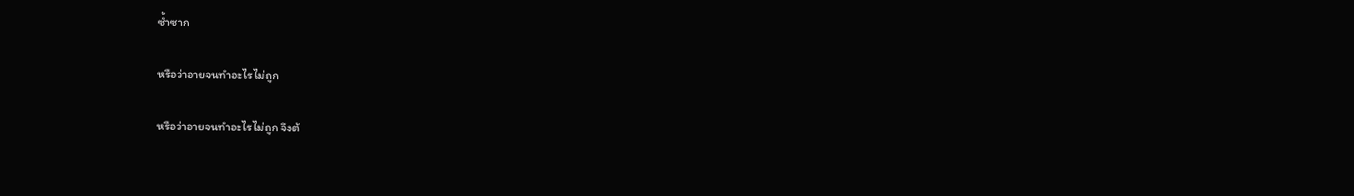ซ้ำซาก

หรือว่าอายจนทำอะไรไม่ถูก

หรือว่าอายจนทำอะไรไม่ถูก จึงต้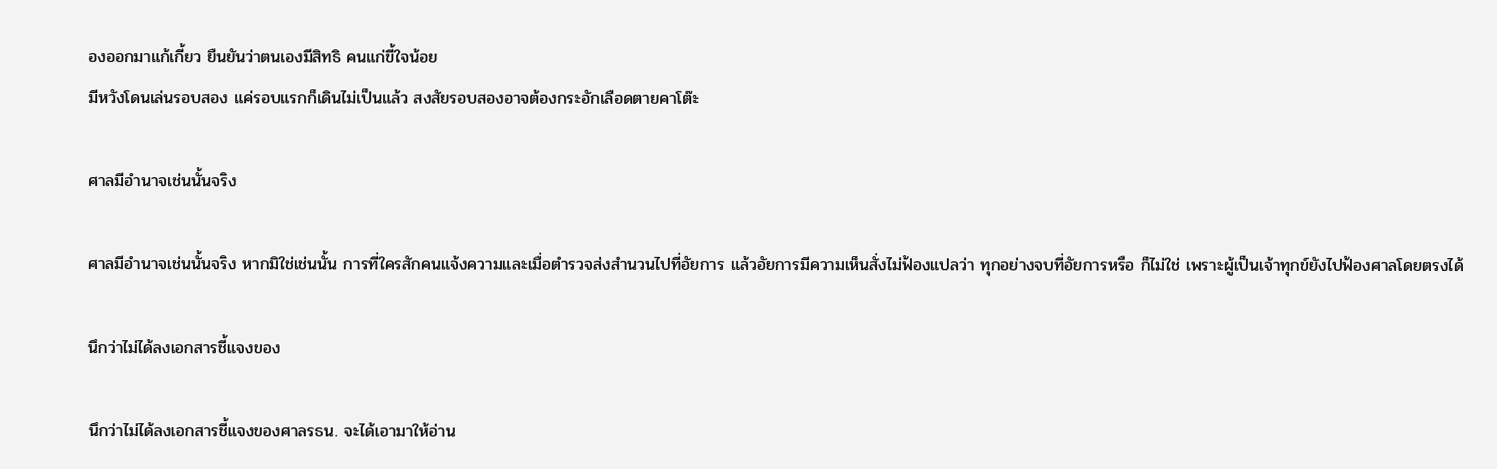องออกมาแก้เกี้ยว ยืนยันว่าตนเองมีสิทธิ คนแก่ขี้ใจน้อย
มีหวังโดนเล่นรอบสอง แค่รอบแรกก็เดินไม่เป็นแล้ว สงสัยรอบสองอาจต้องกระอักเลือดตายคาโต๊ะ

ศาลมีอำนาจเช่นนั้นจริง

ศาลมีอำนาจเช่นนั้นจริง หากมิใช่เช่นนั้น การที่ใครสักคนแจ้งความและเมื่อตำรวจส่งสำนวนไปที่อัยการ แล้วอัยการมีความเห็นสั่งไม่ฟ้องแปลว่า ทุกอย่างจบที่อัยการหรือ ก็ไม่ใช่ เพราะผู้เป็นเจ้าทุกข์ยังไปฟ้องศาลโดยตรงได้

นึกว่าไม่ได้ลงเอกสารชี้แจงของ

นึกว่าไม่ได้ลงเอกสารชี้แจงของศาลรธน. จะได้เอามาให้อ่าน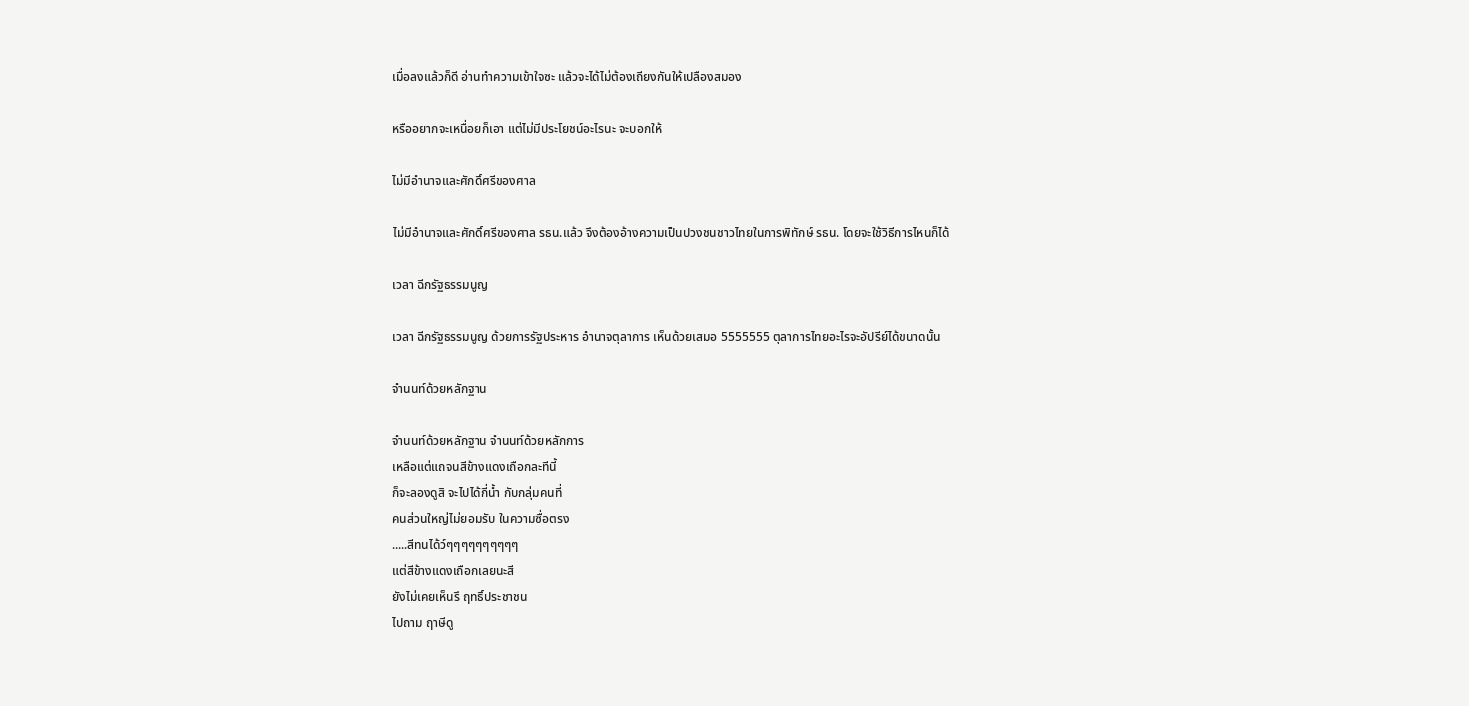เมื่อลงแล้วก็ดี อ่านทำความเข้าใจซะ แล้วจะได้ไม่ต้องเถียงกันให้เปลืองสมอง

หรืออยากจะเหนื่อยก็เอา แต่ไม่มีประโยชน์อะไรนะ จะบอกให้

ไม่มีอำนาจและศักดิ์ศรีของศาล

ไม่มีอำนาจและศักดิ์ศรีของศาล รธน.แล้ว จึงต้องอ้างความเป็นปวงชนชาวไทยในการพิทักษ์ รธน. โดยจะใช้วิธีการไหนก็ได้

เวลา ฉีกรัฐธรรมนูญ

เวลา ฉีกรัฐธรรมนูญ ด้วยการรัฐประหาร อำนาจตุลาการ เห็นด้วยเสมอ 5555555 ตุลาการไทยอะไรจะอัปรีย์ได้ขนาดนั้น

จำนนท์ด้วยหลักฐาน

จำนนท์ด้วยหลักฐาน จำนนท์ด้วยหลักการ
เหลือแต่แถจนสีข้างแดงเถือกละทีนี้
ก็จะลองดูสิ จะไปได้กี่น้ำ กับกลุ่มคนที่
คนส่วนใหญ่ไม่ยอมรับ ในความซื่อตรง
.....สีทนได้ว์ๆๆๆๆๆๆๆๆๆๆ
แต่สีข้างแดงเถือกเลยนะสี
ยังไม่เคยเห็นรึ ฤทธิ์ประชาชน
ไปถาม ฤาษีดู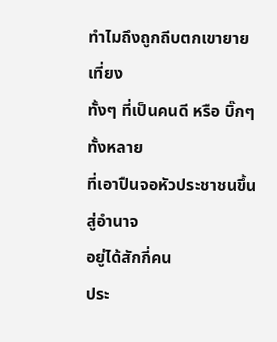ทำไมถึงถูกถีบตกเขายายเที่ยง
ทั้งๆ ที่เป็นคนดี หรือ บิ๊กๆ ทั้งหลาย
ที่เอาปืนจอหัวประชาชนขึ้นสู่อำนาจ
อยู่ได้สักกี่คน
ประ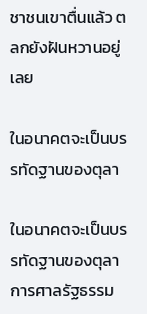ชาชนเขาตื่นแล้ว ตลกยังฝันหวานอยู่เลย

ในอนาคตจะเป็นบรรทัดฐานของตุลา

ในอนาคตจะเป็นบรรทัดฐานของตุลาการศาลรัฐธรรม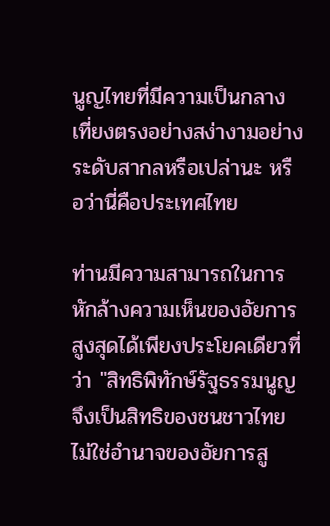นูญไทยที่มีความเป็นกลางเที่ยงตรงอย่างสง่างามอย่างระดับสากลหรือเปล่านะ หรือว่านี่คือประเทศไทย

ท่านมีความสามารถในการหักล้างความเห็นของอัยการสูงสุดได้เพียงประโยคเดียวที่ว่า "สิทธิพิทักษ์รัฐธรรมนูญจึงเป็นสิทธิของชนชาวไทย ไม่ใช่อำนาจของอัยการสู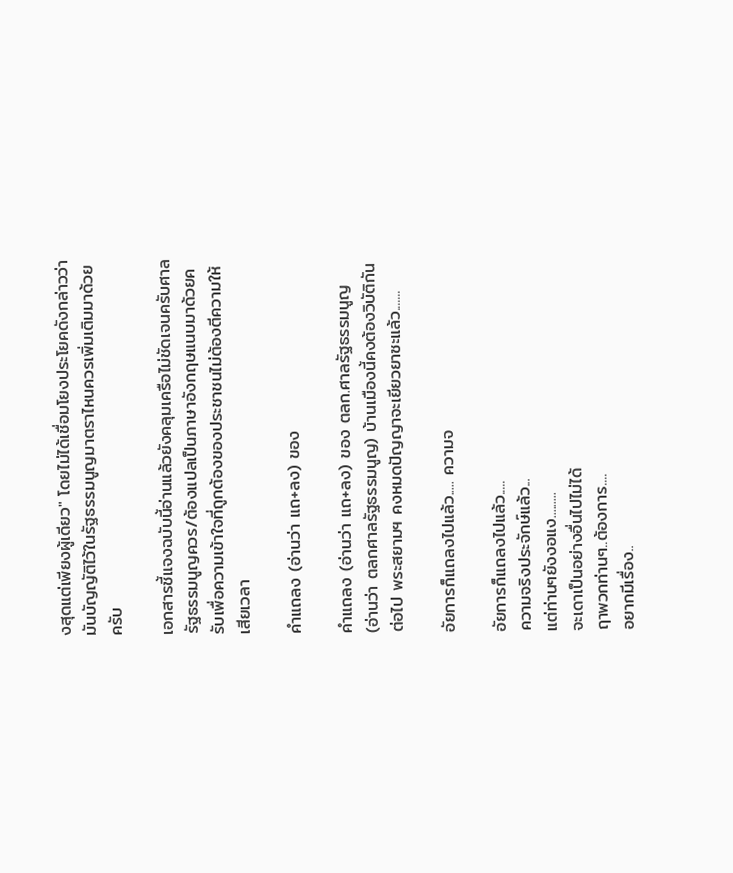งสุดแต่เพียงผู้เดียว" โดยไม่ได้เชื่อมโยงประโยคดังกล่าวว่ามันบัญญัติไว้ในรัฐธรรมนูญมาตราไหนควรเพิ่มเติมมาด้วยครับ

เอกสารชี้แจงฉบับนี้อ่านแล้วยังคลุมเครือไม่ชัดเจนครับศาลรัฐธรรมนูญควร/ต้องแปลเป็นภาษาอังกฤษแนบมาด้วยครับเพื่อความเข้าใจที่ถูกต้องของประชาชนไม่ต้องตีความให้เสียเวลา

คำแถลง (อ่านว่า แถ+ลง) ของ

คำแถลง (อ่านว่า แถ+ลง) ของ ตลก.ศาลรัฐธรรมนูญ (อ่านว่า ตลกศาลรัฐธรรมนูญ) บ้านเมืองนี้คงต้องวิบัติกันต่อไป พระสยามฯ คงหมดปัญญาจะเยียวยาซะแล้ว.......

อัยการก็แถลงไปแล้ว..... ความจ

อัยการก็แถลงไปแล้ว.....
ความจริงประจักษ์แล้ว...
แต่ท่านๆยังงอแง.........
จะเดาเป็นอย่างอื่นไปไม่ได้
ฤาพวกท่านๆ..ต้องการ....
อยากมีเรื่อง..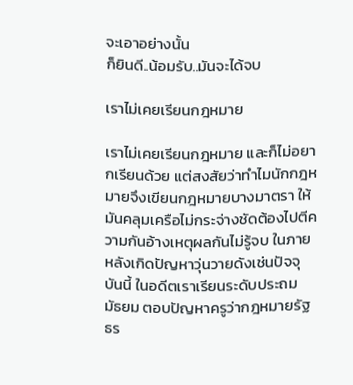จะเอาอย่างนั้น
ก็ยินดี..น้อมรับ..มันจะได้จบ

เราไม่เคยเรียนกฎหมาย

เราไม่เคยเรียนกฎหมาย และก็ไม่อยากเรียนด้วย แต่สงสัยว่าทำไมนักกฎหมายจึงเขียนกฎหมายบางมาตรา ให้มันคลุมเครือไม่กระจ่างชัดต้องไปตีความกันอ้างเหตุผลกันไม่รู้จบ ในภายหลังเกิดปัญหาวุ่นวายดังเช่นปัจจุบันนี้ ในอดีตเราเรียนระดับประถม มัธยม ตอบปัญหาครูว่ากฎหมายรัฐธร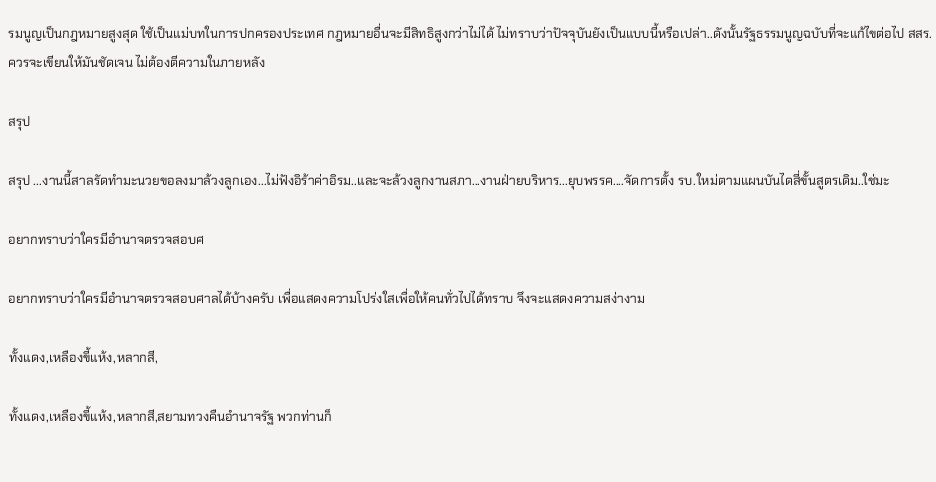รมนูญเป็นกฎหมายสูงสุด ใช้เป็นแม่บทในการปกครองประเทศ กฎหมายอื่นจะมีสิทธิสูงกว่าไม่ได้ ไม่ทราบว่าปัจจุบันยังเป็นแบบนี้หรือเปล่า..ดังนั้นรัฐธรรมนูญฉบับที่จะแก้ไขต่อไป สสร.ควรจะเขียนให้มันชัดเจน ไม่ต้องตีความในภายหลัง

สรุป

สรุป ...งานนี้สาลรัดทำมะนวยขอลงมาล้วงลูกเอง...ไม่ฟังอิร้าค่าอิรม..และจะล้วงลูกงานสภา...งานฝ่ายบริหาร...ยุบพรรค....จัดการตั้ง รบ.ใหม่ตามแผนบันไดสี่ขั้นสูตรเดิม..ใช่มะ

อยากทราบว่าใครมีอำนาจตรวจสอบศ

อยากทราบว่าใครมีอำนาจตรวจสอบศาลได้บ้างครับ เพื่อแสดงความโปร่งใสเพื่อให้คนทั่วไปได้ทราบ จึงจะแสดงความสง่างาม

ทั้งแดง,เหลืองขี้แห้ง,หลากสี,

ทั้งแดง,เหลืองขี้แห้ง,หลากสี,สยามทวงคืนอำนาจรัฐ พวกท่านก็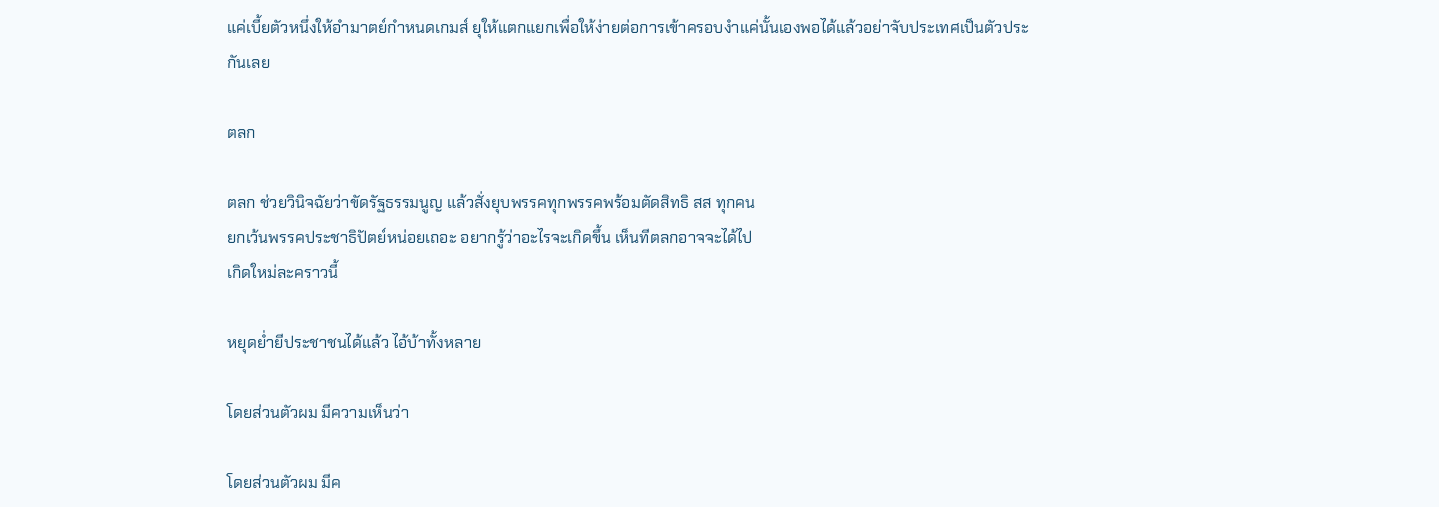แค่เบี้ยตัวหนึ่งให้อำมาตย์กำหนดเกมส์ ยุให้แตกแยกเพื่อให้ง่ายต่อการเข้าครอบงำแค่นั้นเองพอได้แล้วอย่าจับประเทศเป็นตัวประกันเลย

ตลก

ตลก ช่วยวินิจฉัยว่าขัดรัฐธรรมนูญ แล้วสั่งยุบพรรคทุกพรรคพร้อมตัดสิทธิ สส ทุกคน
ยกเว้นพรรคประชาธิปัตย์หน่อยเถอะ อยากรู้ว่าอะไรจะเกิดขึ้น เห็นทีตลกอาจจะได้ไป
เกิดใหม่ละคราวนี้

หยุดย่ำยีประชาชนได้แล้ว ไอ้บ้าทั้งหลาย

โดยส่วนตัวผม มีความเห็นว่า

โดยส่วนตัวผม มีค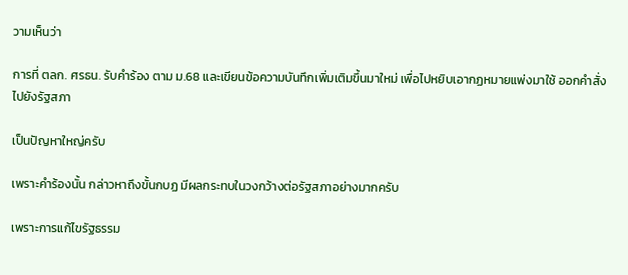วามเห็นว่า

การที่ ตลก. ศรธน. รับคำร้อง ตาม ม.68 และเขียนข้อความบันทึกเพิ่มเติมขึ้นมาใหม่ เพื่อไปหยิบเอากฏหมายแพ่งมาใช้ ออกคำสั่ง ไปยังรัฐสภา

เป็นปัญหาใหญ่ครับ

เพราะคำร้องนั้น กล่าวหาถึงขั้นกบฏ มีผลกระทบในวงกว้างต่อรัฐสภาอย่างมากครับ

เพราะการแก้ไขรัฐธรรม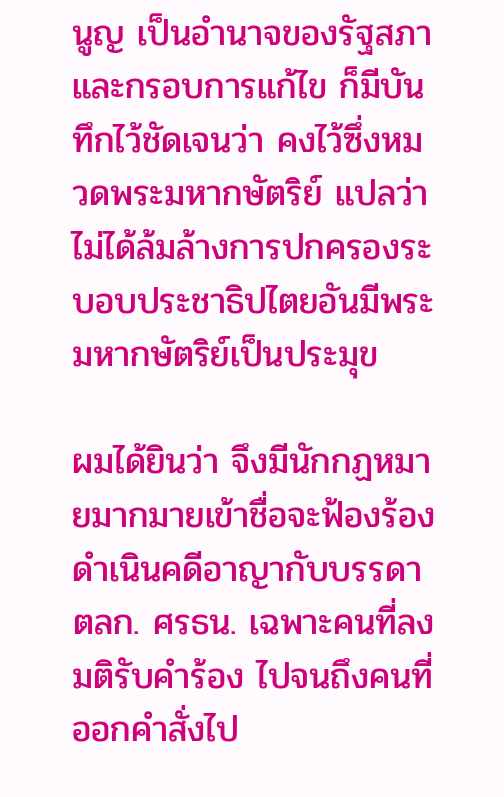นูญ เป็นอำนาจของรัฐสภา และกรอบการแก้ไข ก็มีบันทึกไว้ชัดเจนว่า คงไว้ซึ่งหมวดพระมหากษัตริย์ แปลว่า ไม่ได้ล้มล้างการปกครองระบอบประชาธิปไตยอันมีพระมหากษัตริย์เป็นประมุข

ผมได้ยินว่า จึงมีนักกฏหมายมากมายเข้าชื่อจะฟ้องร้องดำเนินคดีอาญากับบรรดา ตลก. ศรธน. เฉพาะคนที่ลงมติรับคำร้อง ไปจนถึงคนที่ออกคำสั่งไป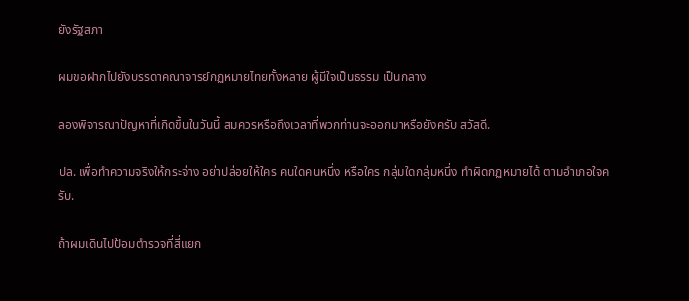ยังรัฐสภา

ผมขอฝากไปยังบรรดาคณาจารย์กฏหมายไทยทั้งหลาย ผู้มีใจเป็นธรรม เป็นกลาง

ลองพิจารณาปัญหาที่เกิดขึ้นในวันนี้ สมควรหรือถึงเวลาที่พวกท่านจะออกมาหรือยังครับ สวัสดี.

ปล. เพื่อทำความจริงให้กระจ่าง อย่าปล่อยให้ใคร คนใดคนหนึ่ง หรือใคร กลุ่มใดกลุ่มหนึ่ง ทำผิดกฏหมายได้ ตามอำเภอใจครับ.

ถ้าผมเดินไปป้อมตำรวจที่สี่แยก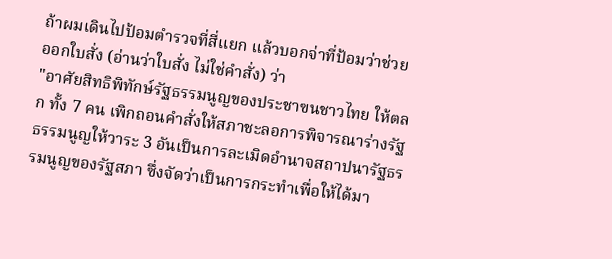ถ้าผมเดินไปป้อมตำรวจที่สี่แยก แล้วบอกจ่าที่ป้อมว่าช่วยออกใบสั่ง (อ่านว่าใบสั่ง ไม่ใช่คำสั่ง) ว่า
"อาศัยสิทธิพิทักษ์รัฐธรรมนูญของประชาฃนชาวไทย ให้ตลก ทั้ง 7 คน เพิกถอนคำสั่งให้สภาชะลอการพิจารณาร่างรัฐธรรมนูญให้วาระ 3 อันเป็นการละเมิดอำนาจสถาปนารัฐธรรมนูญของรัฐสภา ซึ่งจัดว่าเป็นการกระทำเพื่อให้ได้มา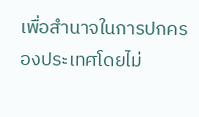เพื่อสำนาจในการปกครองประเทศโดยไม่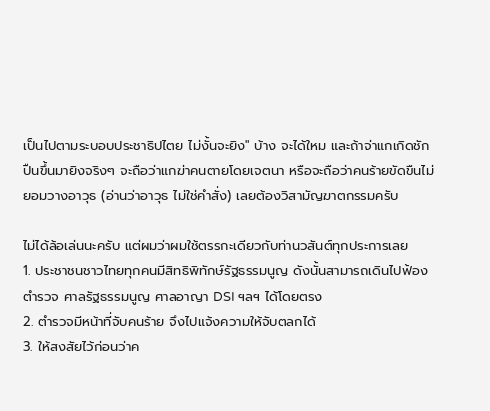เป็นไปตามระบอบประชาธิปไตย ไม่งั้นจะยิง" บ้าง จะได้ใหม และถ้าจ่าแกเกิดชักปืนขึ้นมายิงจริงๆ จะถือว่าแกฆ่าคนตายโดยเจตนา หรือจะถือว่าคนร้ายขัดขืนไม่ยอมวางอาวุธ (อ่านว่าอาวุธ ไม่ใช่คำสั่ง) เลยต้องวิสามัญฆาตกรรมครับ

ไม่ได้ล้อเล่นนะครับ แต่ผมว่าผมใช้ตรรกะเดียวกับท่านวสันต์ทุกประการเลย
1. ประชาชนชาวไทยทุกคนมีสิทธิพิทักษ์รัฐธรรมนูญ ดังนั้นสามารถเดินไปฟ้องตำรวจ ศาลรัฐธรรมนูญ ศาลอาญา DSI ฯลฯ ได้โดยตรง
2. ตำรวจมีหน้าที่จับคนร้าย จึงไปแจ้งความให้จับตลกได้
3. ให้สงสัยไว้ก่อนว่าค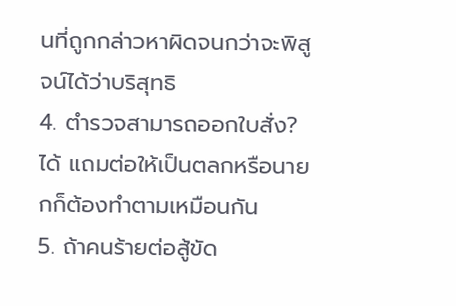นที่ถูกกล่าวหาผิดจนกว่าจะพิสูจน์ได้ว่าบริสุทธิ
4. ตำรวจสามารถออกใบสั่ง? ได้ แถมต่อให้เป็นตลกหรือนายกก็ต้องทำตามเหมือนกัน
5. ถ้าคนร้ายต่อสู้ขัด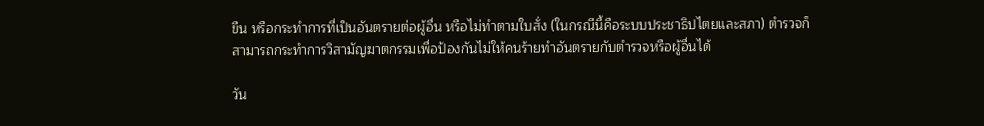ขืน หรือกระทำการที่เป็นอันตรายต่อผู้อื่น หรือไม่ทำตามใบสั่ง (ในกรณีนี้คือระบบประชาธิปไตยและสภา) ตำรวจก็สามารถกระทำการวิสามัญฆาตกรรมเพื่อป้องกันไม่ให้คนร้ายทำอันตรายกับตำรวจหรือผู้อื่นได้

วัน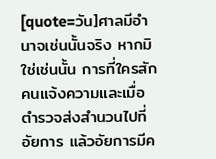[quote=วัน]ศาลมีอำนาจเช่นนั้นจริง หากมิใช่เช่นนั้น การที่ใครสักคนแจ้งความและเมื่อตำรวจส่งสำนวนไปที่อัยการ แล้วอัยการมีค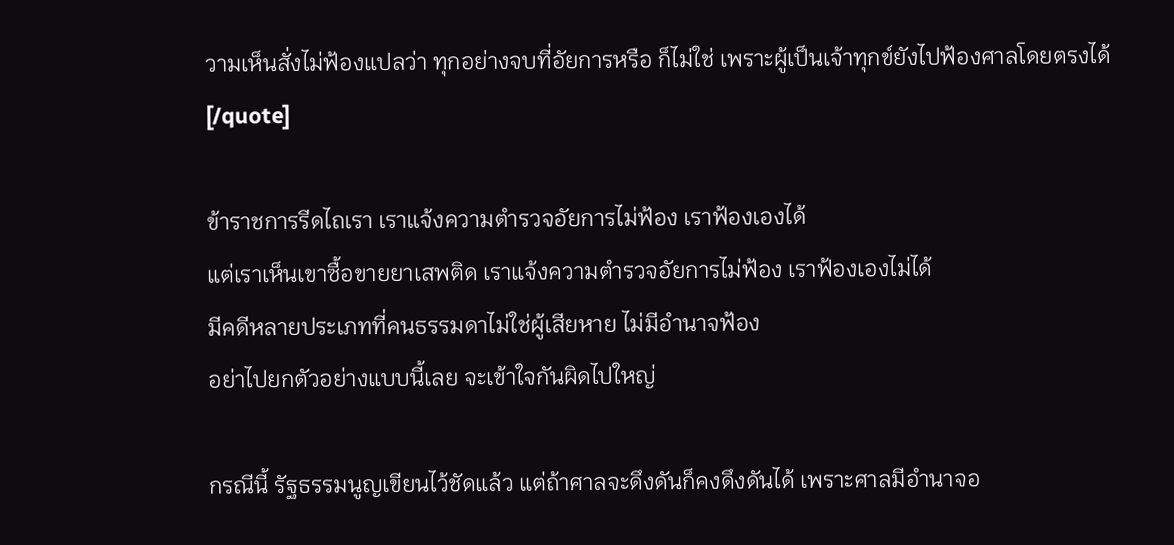วามเห็นสั่งไม่ฟ้องแปลว่า ทุกอย่างจบที่อัยการหรือ ก็ไม่ใช่ เพราะผู้เป็นเจ้าทุกข์ยังไปฟ้องศาลโดยตรงได้[/quote]

ข้าราชการรีดไถเรา เราแจ้งความตำรวจอัยการไม่ฟ้อง เราฟ้องเองได้
แต่เราเห็นเขาซื้อขายยาเสพติด เราแจ้งความตำรวจอัยการไม่ฟ้อง เราฟ้องเองไม่ได้
มีคดีหลายประเภทที่คนธรรมดาไม่ใช่ผู้เสียหาย ไม่มีอำนาจฟ้อง
อย่าไปยกตัวอย่างแบบนี้เลย จะเข้าใจกันผิดไปใหญ่

กรณีนี้ รัฐธรรมนูญเขียนไว้ชัดแล้ว แต่ถ้าศาลจะดึงดันก็คงดึงดันได้ เพราะศาลมีอำนาจอ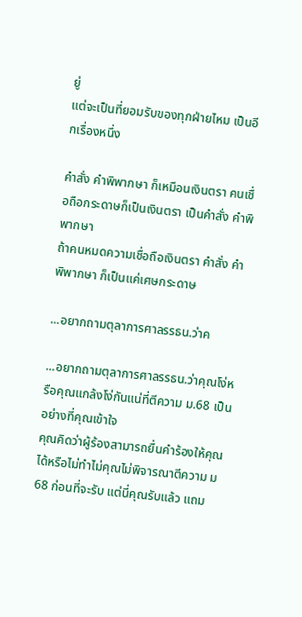ยู่
แต่จะเป็นที่ยอมรับของทุกฝ่ายไหม เป็นอีกเรื่องหนึ่ง

คำสั่ง คำพิพากษา ก็เหมือนเงินตรา คนเชื่อถือกระดาษก็เป็นเงินตรา เป็นคำสั่ง คำพิพากษา
ถ้าคนหมดความเชื่อถือเงินตรา คำสั่ง คำพิพากษา ก็เป็นแค่เศษกระดาษ

...อยากถามตุลาการศาลรรธน.ว่าค

...อยากถามตุลาการศาลรรธน.ว่าคุณโง่หรือคุณแกล้งโง่กันแน่ที่ตีความ ม.68 เป็นอย่างที่คุณเข้าใจ
คุณคิดว่าผู้ร้องสามารถยื่นคำร้องให้คุณได้หรือไม่ทำไม่คุณไม่พิจารณาตีความ ม68 ก่อนที่จะรับ แต่นี่คุณรับแล้ว แถม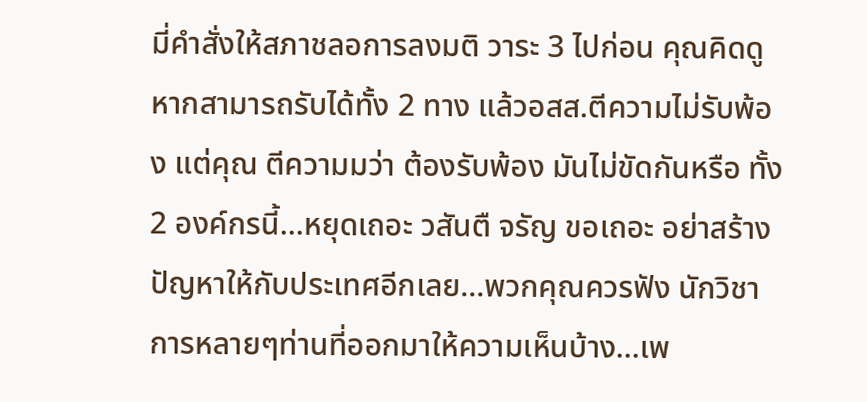มี่คำสั่งให้สภาชลอการลงมติ วาระ 3 ไปก่อน คุณคิดดูหากสามารถรับได้ทั้ง 2 ทาง แล้วอสส.ตีความไม่รับพ้อง แต่คุณ ตีความมว่า ต้องรับพ้อง มันไม่ขัดกันหรือ ทั้ง 2 องค์กรนี้...หยุดเถอะ วสันตื จรัญ ขอเถอะ อย่าสร้างปัญหาให้กับประเทศอีกเลย...พวกคุณควรฟัง นักวิชาการหลายๆท่านที่ออกมาให้ความเห็นบ้าง...เพ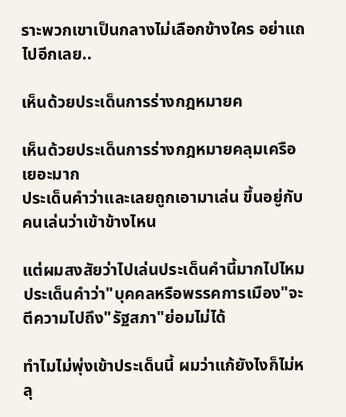ราะพวกเขาเป็นกลางไม่เลือกข้างใคร อย่าแถไปอีกเลย..

เห็นด้วยประเด็นการร่างกฎหมายค

เห็นด้วยประเด็นการร่างกฎหมายคลุมเครือเยอะมาก
ประเด็นคำว่าและเลยถูกเอามาเล่น ขึ้นอยู่กับคนเล่นว่าเข้าข้างไหน

แต่ผมสงสัยว่าไปเล่นประเด็นคำนี้มากไปไหม
ประเด็นคำว่า"บุคคลหรือพรรคการเมือง"จะตีความไปถึง"รัฐสภา"ย่อมไม่ได้

ทำไมไม่พุ่งเข้าประเด็นนี้ ผมว่าแก้ยังไงก็ไม่หลุ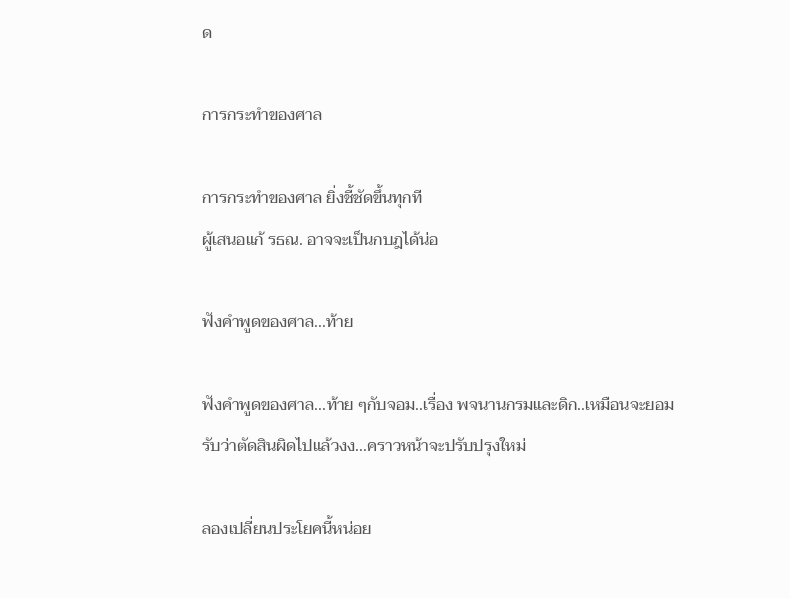ด

การกระทำของศาล

การกระทำของศาล ยิ่งชี้ชัดขึ้นทุกที
ผู้เสนอแก้ รธณ. อาจจะเป็นกบฎได้น่อ

ฟังคำพูดของศาล...ท้าย

ฟังคำพูดของศาล...ท้าย ๆกับจอม..เรื่อง พจนานกรมและดิก..เหมือนจะยอมรับว่าตัดสินผิดไปแล้วงง...คราวหน้าจะปรับปรุงใหม่

ลองเปลี่ยนประโยคนี้หน่อย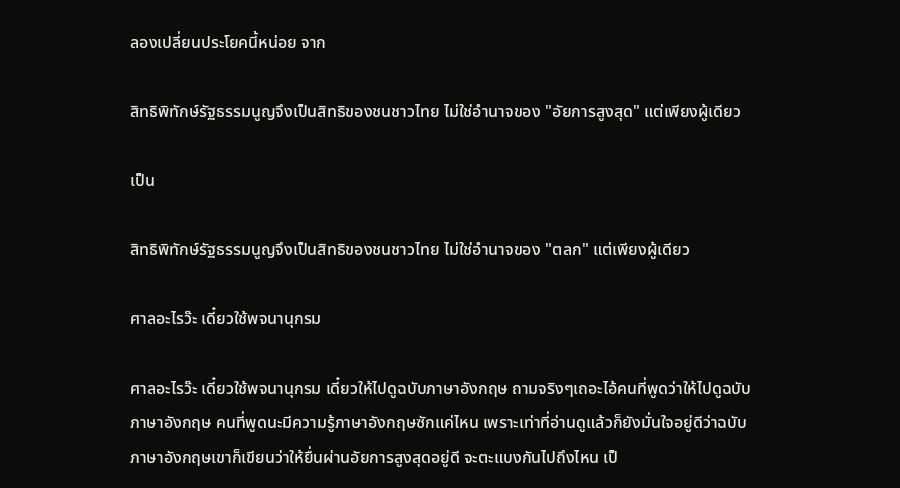ลองเปลี่ยนประโยคนี้หน่อย จาก

สิทธิพิทักษ์รัฐธรรมนูญจึงเป็นสิทธิของชนชาวไทย ไม่ใช่อำนาจของ "อัยการสูงสุด" แต่เพียงผู้เดียว

เป็น

สิทธิพิทักษ์รัฐธรรมนูญจึงเป็นสิทธิของชนชาวไทย ไม่ใช่อำนาจของ "ตลก" แต่เพียงผู้เดียว

ศาลอะไรว๊ะ เดี๋ยวใช้พจนานุกรม

ศาลอะไรว๊ะ เดี๋ยวใช้พจนานุกรม เดี๋ยวให้ไปดูฉบับภาษาอังกฤษ ถามจริงๆเถอะไอ้คนที่พูดว่าให้ไปดูฉบับภาษาอังกฤษ คนที่พูดนะมีความรู้ภาษาอังกฤษซักแค่ไหน เพราะเท่าที่อ่านดูแล้วก็ยังมั่นใจอยู่ดีว่าฉบับภาษาอังกฤษเขาก็เขียนว่าให้ยื่นผ่านอัยการสูงสุดอยู่ดี จะตะแบงกันไปถึงไหน เป็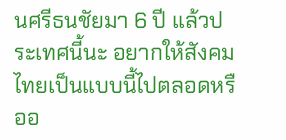นศรีธนชัยมา 6 ปี แล้วประเทศนี้นะ อยากให้สังคมไทยเป็นแบบนี้ไปตลอดหรืออ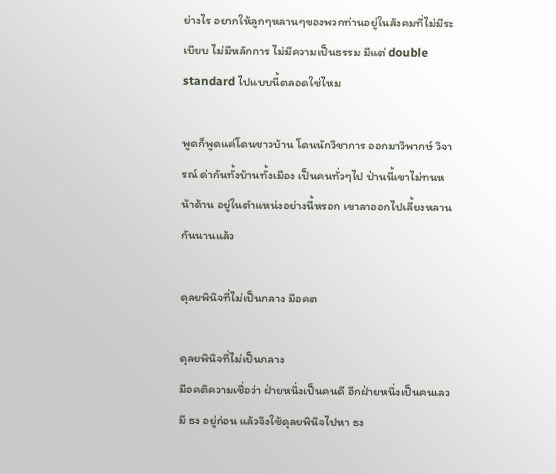ย่างไร อยากให้ลูกๆหลานๆของพวกท่านอยู่ในสังคมที่ไม่มีระเบียบ ไม่มีหลักการ ไม่มีความเป็นธรรม มีแต่ double standard ไปแบบนี้ตลอดใช่ไหม

พูดก็พูดแค่โดนชาวบ้าน โดนนักวิชาการ ออกมาวิพากษ์ วิจารณ์ ด่ากันทั้งบ้านทั้งเมือง เป็นคนทั่วๆไป ป่านนี้เขาไม่ทนหน้าด้าน อยู่ในตำแหน่งอย่างนี้หรอก เขาลาออกไปเลี้ยงหลานกันนานแล้ว

ดุลยพินิจที่ไม่เป็นกลาง มีอคต

ดุลยพินิจที่ไม่เป็นกลาง
มีอคติความเชื่อว่า ฝ่ายหนึ่งเป็นคนดี อีกฝ่ายหนึ่งเป็นคนเลว
มี ธง อยู่ก่อน แล้วจึงใช้ดุลยพินิจไปหา ธง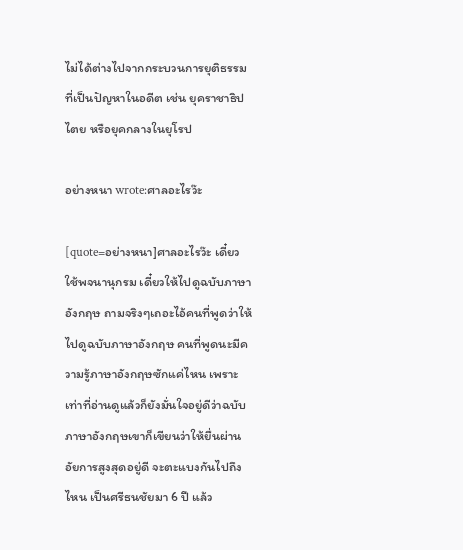ไม่ได้ต่างไปจากกระบวนการยุติธรรมที่เป็นปัญหาในอดีต เช่น ยุคราชาธิปไตย หรือยุคกลางในยุโรป

อย่างหนา wrote:ศาลอะไรว๊ะ

[quote=อย่างหนา]ศาลอะไรว๊ะ เดี๋ยวใช้พจนานุกรม เดี๋ยวให้ไปดูฉบับภาษาอังกฤษ ถามจริงๆเถอะไอ้คนที่พูดว่าให้ไปดูฉบับภาษาอังกฤษ คนที่พูดนะมีความรู้ภาษาอังกฤษซักแค่ไหน เพราะเท่าที่อ่านดูแล้วก็ยังมั่นใจอยู่ดีว่าฉบับภาษาอังกฤษเขาก็เขียนว่าให้ยื่นผ่านอัยการสูงสุดอยู่ดี จะตะแบงกันไปถึงไหน เป็นศรีธนชัยมา 6 ปี แล้ว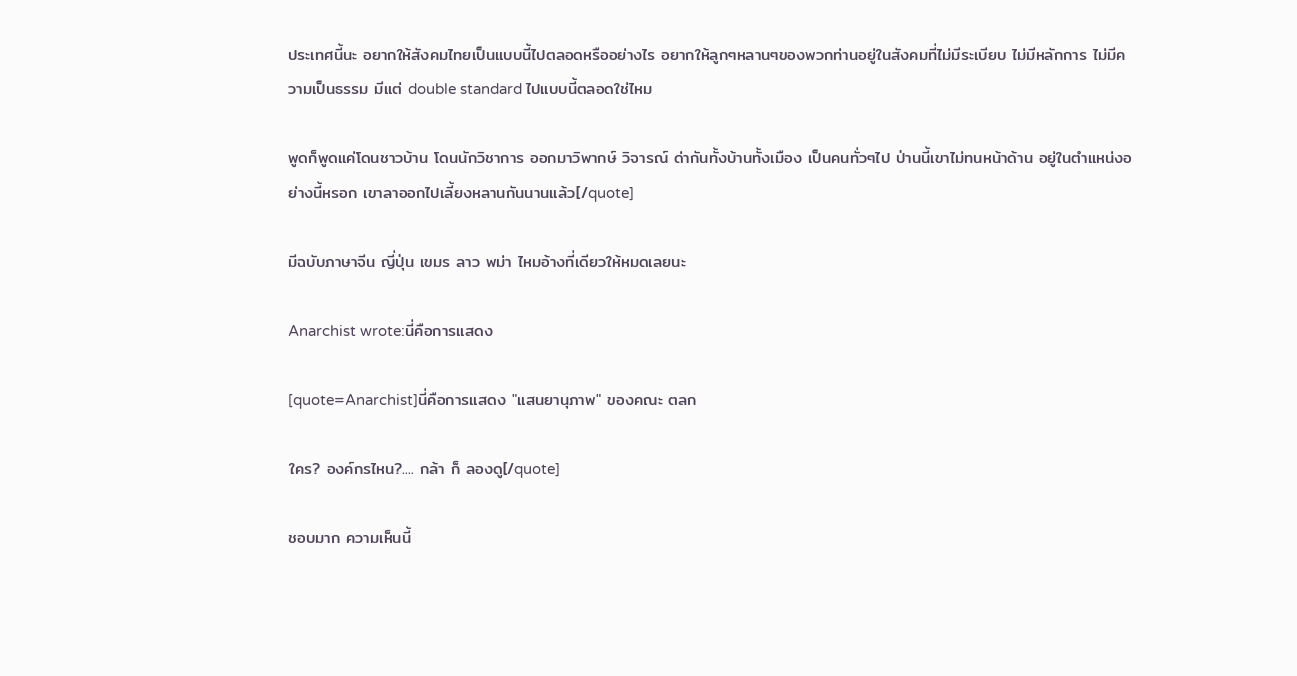ประเทศนี้นะ อยากให้สังคมไทยเป็นแบบนี้ไปตลอดหรืออย่างไร อยากให้ลูกๆหลานๆของพวกท่านอยู่ในสังคมที่ไม่มีระเบียบ ไม่มีหลักการ ไม่มีความเป็นธรรม มีแต่ double standard ไปแบบนี้ตลอดใช่ไหม

พูดก็พูดแค่โดนชาวบ้าน โดนนักวิชาการ ออกมาวิพากษ์ วิจารณ์ ด่ากันทั้งบ้านทั้งเมือง เป็นคนทั่วๆไป ป่านนี้เขาไม่ทนหน้าด้าน อยู่ในตำแหน่งอย่างนี้หรอก เขาลาออกไปเลี้ยงหลานกันนานแล้ว[/quote]

มีฉบับภาษาจีน ญี่ปุ่น เขมร ลาว พม่า ไหมอ้างที่เดียวให้หมดเลยนะ

Anarchist wrote:นี่คือการแสดง

[quote=Anarchist]นี่คือการแสดง "แสนยานุภาพ" ของคณะ ตลก

ใคร? องค์กรไหน?.... กล้า ก็ ลองดู[/quote]

ชอบมาก ความเห็นนี้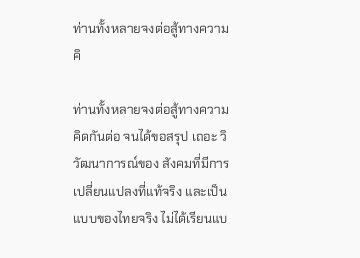ท่านทั้งหลายจงต่อสู้ทางความคิ

ท่านทั้งหลายจงต่อสู้ทางความคิดกันต่อ จนได้ขอสรุป เถอะ วิวัฒนาการณ์ของ สังคมที่มีการเปลี่ยนแปลงที่แท้จริง และเป็นแบบของไทยจริง ไม่ได้เรียนแบ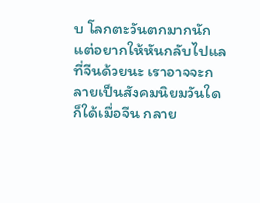บ โลกตะวันตกมากนัก แต่อยากให้หันกลับไปแลที่จีนด้วยนะ เราอาจจะกลายเป็นสังคมนิยมวันใดก็ใด้เมื่อจีน กลาย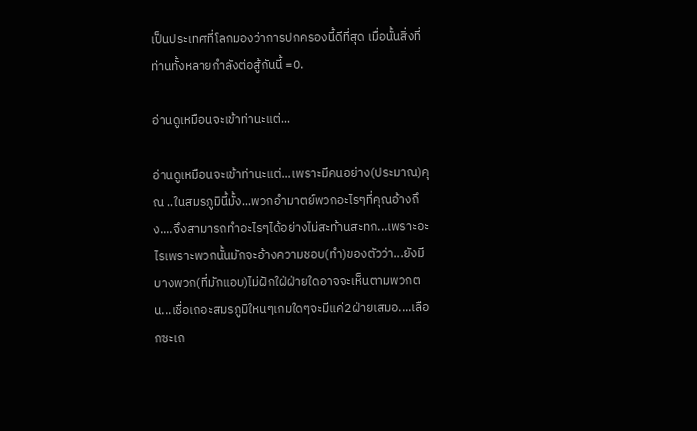เป็นประเทศที่โลกมองว่าการปกครองนี้ดีที่สุด เมื่อนั้นสิ่งที่ท่านทั้งหลายกำลังต่อสู้กันนี้ =0.

อ่านดูเหมือนจะเข้าท่านะแต่...

อ่านดูเหมือนจะเข้าท่านะแต่...เพราะมีคนอย่าง(ประมาณ)คุณ ..ในสมรภูมินี้มั้ง...พวกอำมาตย์พวกอะไรๆที่คุณอ้างถึง....จึงสามารถทำอะไรๆได้อย่างไม่สะท้านสะทก...เพราะอะไรเพราะพวกนั้นมักจะอ้างความชอบ(ทำ)ของตัวว่า...ยังมีบางพวก(ที่มักแอบ)ไม่ฝักใฝ่ฝ่ายใดอาจจะเห็นตามพวกตน...เชื่อเถอะสมรภูมิใหนๆเกมใดๆจะมีแค่2ฝ่ายเสมอ....เลือกซะเถ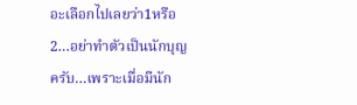อะเลือกไปเลยว่า1หรือ2...อย่าทำตัวเป็นนักบุญครับ...เพราะเมื่อมีนัก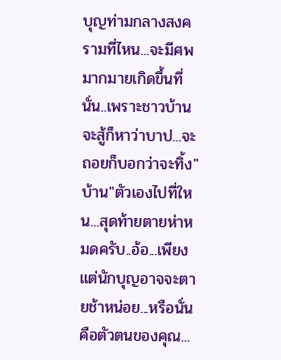บุญท่ามกลางสงครามที่ไหน...จะมีศพมากมายเกิดขึ้นที่นั่น..เพราะชาวบ้านจะสู้ก็หาว่าบาป...จะถอยก็บอกว่าจะทิ้ง"บ้าน"ตัวเองไปที่ใหน...สุดท้ายตายห่าหมดครับ..อ้อ...เพียงแต่นักบุญอาจจะตายช้าหน่อย...หรือนั่นคือตัวตนของคุณ...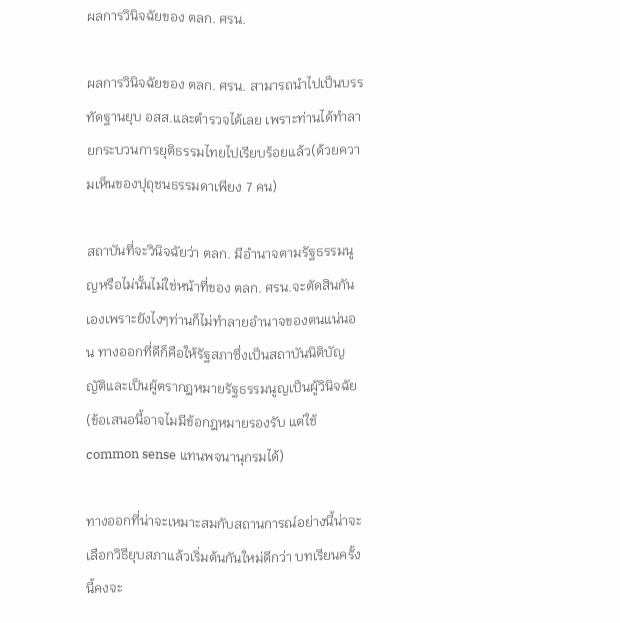ผลการวินิจฉัยของ ตลก. ศรน.

ผลการวินิจฉัยของ ตลก. ศรน. สามารถนำไปเป็นบรรทัดฐานยุบ อสส.และตำรวจได้เลย เพราะท่านได้ทำลายกระบวนการยุติธรรมไทยไปเรียบร้อยแล้ว(ด้วยความเห็นของปุถุชนธรรมดาเพียง 7 คน)

สถาบันที่จะวินิจฉัยว่า ตลก. มีอำนาจตามรัฐธรรมนูญหรือไม่นั้นไม่ใช่หน้าที่ของ ตลก. ศรน.จะตัดสินกันเองเพราะยังไงๆท่านก็ไม่ทำลายอำนาจของตนแน่นอน ทางออกที่ดีก็คือให้รัฐสภาซึ่งเป็นสถาบันนิติบัญญัติและเป็นผู้ตรากฎหมายรัฐธรรมนูญเป็นผู้วินิจฉัย(ข้อเสนอนี้อาจไมมีข้อกฎหมายรองรับ แต่ใช้ common sense แทนพจนานุกรมได้)

ทางออกที่น่าจะเหมาะสมกับสถานการณ์อย่างนี้น่าจะเลือกวิธียุบสภาแล้วเริ่มต้นกันใหม่ดีกว่า บทเรียนครั้งนี้คงจะ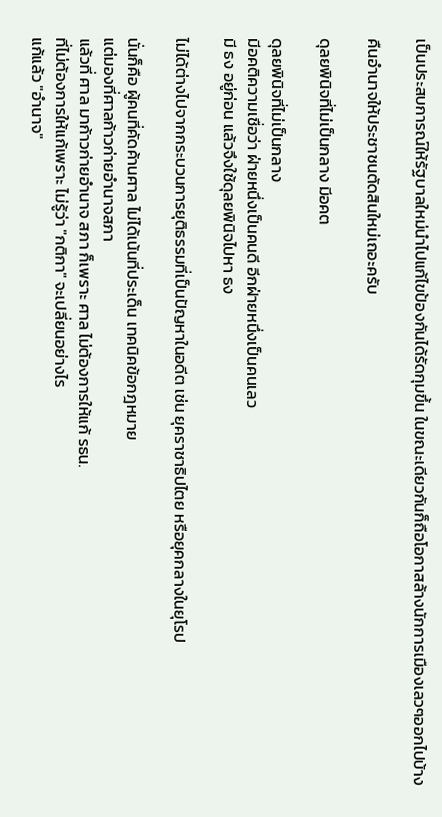เป็นประสบการณ์ให้รัฐบาลใหม่นำไปแก้ไขป้องกันได้รัดกุมขึ้น ในขณะเดียวกันก็ถือโอกาสล้างนักการเมืองเลวๆออกไปบ้าง

คืนอำนาจให้ประชาชนตัดสินใหม่เถอะครับ

ดุลยพินิจที่ไม่เป็นกลาง มีอคต

ดุลยพินิจที่ไม่เป็นกลาง
มีอคติความเชื่อว่า ฝ่ายหนึ่งเป็นคนดี อีกฝ่ายหนึ่งเป็นคนเลว
มี ธง อยู่ก่อน แล้วจึงใช้ดุลยพินิจไปหา ธง

ไม่ได้ต่างไปจากกระบวนการยุติธรรมที่เป็นปัญหาในอดีต เช่น ยุคราชาธิปไตย หรือยุคกลางในยุโรป

นั่นก็คือ ผู้คนที่คัดค้านศาล ไม่ได้เน้นที่ประเด็น เทคนิคข้อกฎหมาย
แต่มองที่ศาลก้าวก่ายอำนาจสภา
แล้วที่ ศาล มาก้าวก่ายอำนาจ สภา ก็เพราะ ศาล ไม่ต้องการให้แก้ รธน.
ที่ไม่ต้องการให้แก้เพราะ ไม่รู้ว่า "กติกา" จะเปลี่ยนอย่างไร
แก้แล้ว "อำนาจ"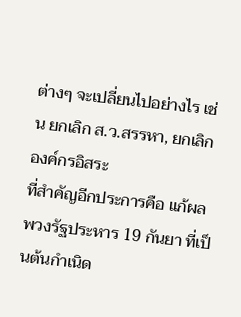ต่างๆ จะเปลี่ยนไปอย่างไร เช่น ยกเลิก ส.ว.สรรหา, ยกเลิกองค์กรอิสระ
ที่สำคัญอีกประการคือ แก้ผลพวงรัฐประหาร 19 กันยา ที่เป็นต้นกำเนิด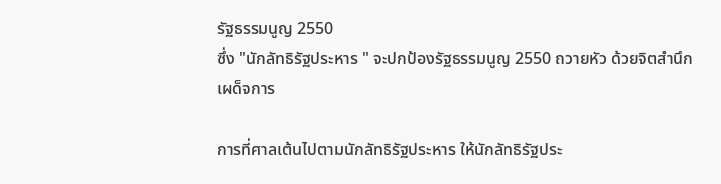รัฐธรรมนูญ 2550
ซึ่ง "นักลัทธิรัฐประหาร " จะปกป้องรัฐธรรมนูญ 2550 ถวายหัว ด้วยจิตสำนึกเผด็จการ

การที่ศาลเต้นไปตามนักลัทธิรัฐประหาร ให้นักลัทธิรัฐประ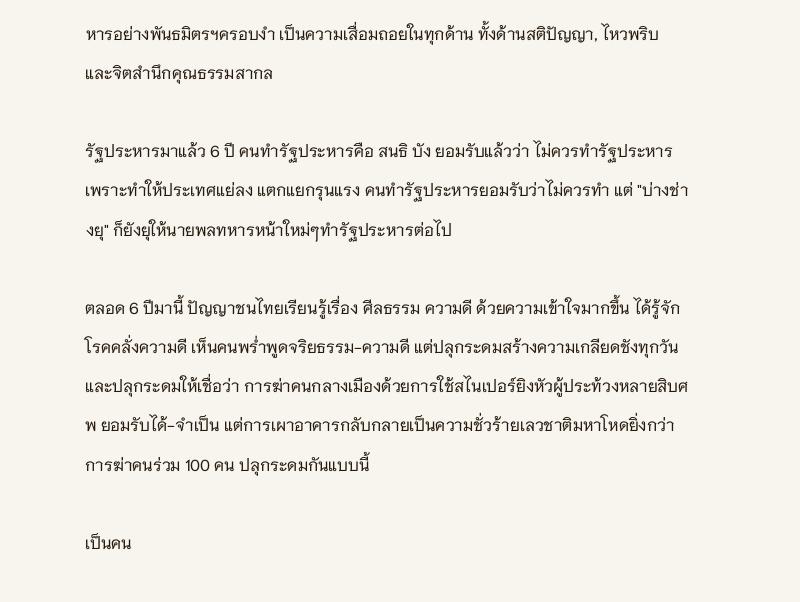หารอย่างพันธมิตรฯครอบงำ เป็นความเสื่อมถอยในทุกด้าน ทั้งด้านสติปัญญา, ไหวพริบ และจิตสำนึกคุณธรรมสากล

รัฐประหารมาแล้ว 6 ปี คนทำรัฐประหารคือ สนธิ บัง ยอมรับแล้วว่า ไม่ควรทำรัฐประหาร เพราะทำให้ประเทศแย่ลง แตกแยกรุนแรง คนทำรัฐประหารยอมรับว่าไม่ควรทำ แต่ "บ่างช่างยุ" ก็ยังยุให้นายพลทหารหน้าใหม่ๆทำรัฐประหารต่อไป

ตลอด 6 ปีมานี้ ปัญญาชนไทยเรียนรู้เรื่อง ศีลธรรม ความดี ด้วยความเข้าใจมากขึ้น ได้รู้จักโรคคลั่งความดี เห็นคนพร่ำพูดจริยธรรม-ความดี แต่ปลุกระดมสร้างความเกลียดชังทุกวัน และปลุกระดมให้เชื่อว่า การฆ่าคนกลางเมืองด้วยการใช้สไนเปอร์ยิงหัวผู้ประท้วงหลายสิบศพ ยอมรับได้-จำเป็น แต่การเผาอาคารกลับกลายเป็นความชั่วร้ายเลวชาติมหาโหดยิ่งกว่าการฆ่าคนร่วม 100 คน ปลุกระดมกันแบบนี้

เป็นคน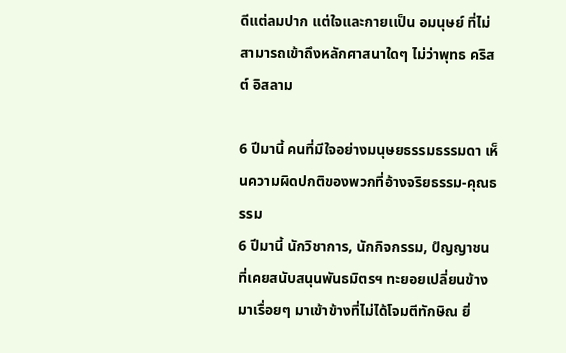ดีแต่ลมปาก แต่ใจและกายเเป็น อมนุษย์ ที่ไม่สามารถเข้าถึงหลักศาสนาใดๆ ไม่ว่าพุทธ คริสต์ อิสลาม

6 ปีมานี้ คนที่มีใจอย่างมนุษยธรรมธรรมดา เห็นความผิดปกติของพวกที่อ้างจริยธรรม-คุณธรรม
6 ปีมานี้ นักวิชาการ, นักกิจกรรม, ปํญญาชน ที่เคยสนับสนุนพันธมิตรฯ ทะยอยเปลี่ยนข้างมาเรื่อยๆ มาเข้าข้างที่ไม่ได้โจมตีทักษิณ ยิ่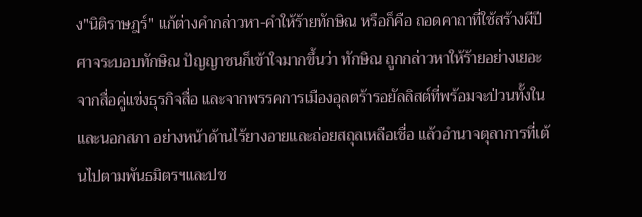ง"นิติราษฎร์" แก้ต่างคำกล่าวหา-คำให้ร้ายทักษิณ หรือก็คือ ถอดคาถาที่ใช้สร้างผีปีศาจระบอบทักษิณ ปัญญาชนก็เข้าใจมากขึ้นว่า ทักษิณ ถูกกล่าวหาให้ร้ายอย่างเยอะ จากสื่อคู่แข่งธุรกิจสื่อ และจากพรรคการเมืองอุลตร้ารอยัลลิสต์ที่พร้อมจะป่วนทั้งในและนอกสภา อย่างหน้าด้านไร้ยางอายและถ่อยสถุลเหลือเชื่อ แล้วอำนาจตุลาการที่เต้นไปตามพันธมิตรฯและปช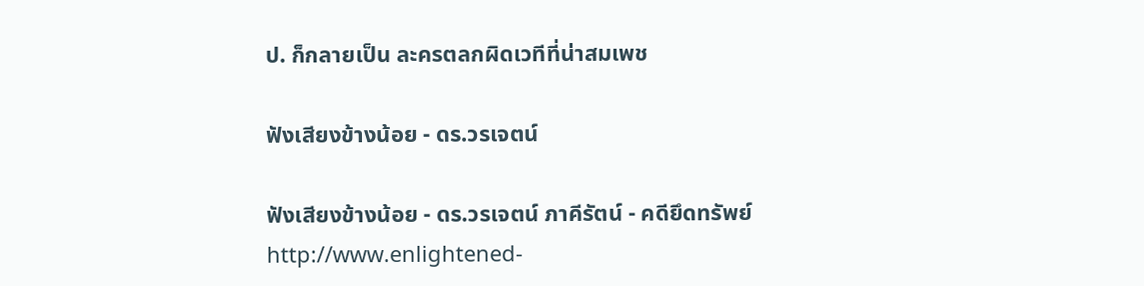ป. ก็กลายเป็น ละครตลกผิดเวทีที่น่าสมเพช

ฟังเสียงข้างน้อย - ดร.วรเจตน์

ฟังเสียงข้างน้อย - ดร.วรเจตน์ ภาคีรัตน์ - คดียึดทรัพย์
http://www.enlightened-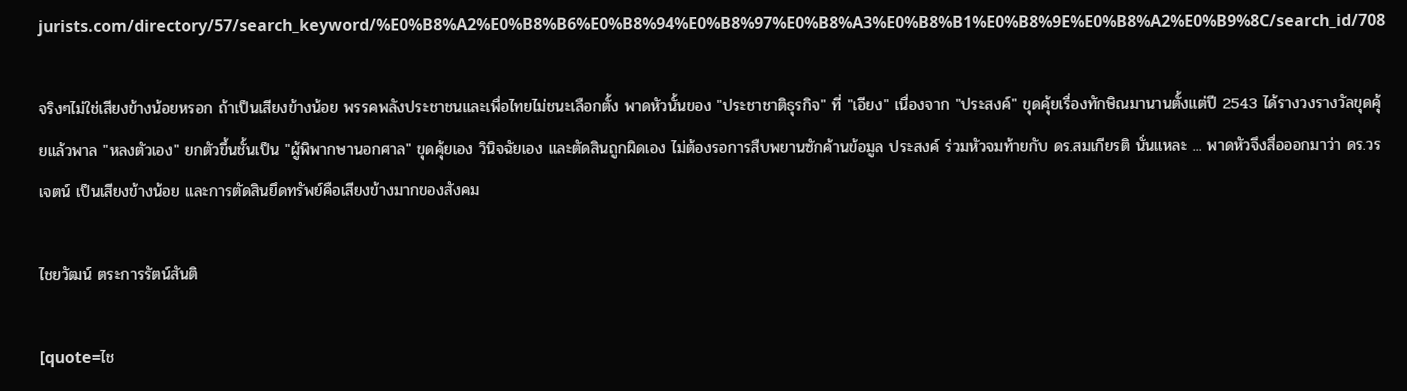jurists.com/directory/57/search_keyword/%E0%B8%A2%E0%B8%B6%E0%B8%94%E0%B8%97%E0%B8%A3%E0%B8%B1%E0%B8%9E%E0%B8%A2%E0%B9%8C/search_id/708

จริงๆไม่ใช่เสียงข้างน้อยหรอก ถ้าเป็นเสียงข้างน้อย พรรคพลังประชาชนและเพื่อไทยไม่ชนะเลือกตั้ง พาดหัวนั้นของ "ประชาชาติธุรกิจ" ที่ "เอียง" เนื่องจาก "ประสงค์" ขุดคุ้ยเรื่องทักษิณมานานตั้งแต่ปี 2543 ได้รางวงรางวัลขุดคุ้ยแล้วพาล "หลงตัวเอง" ยกตัวขึ้นชั้นเป็น "ผู้พิพากษานอกศาล" ขุดคุ้ยเอง วินิจฉัยเอง และตัดสินถูกผิดเอง ไม่ต้องรอการสืบพยานซักค้านข้อมูล ประสงค์ ร่วมหัวจมท้ายกับ ดร.สมเกียรติ นั่นแหละ ... พาดหัวจึงสื่อออกมาว่า ดร.วรเจตน์ เป็นเสียงข้างน้อย และการตัดสินยึดทรัพย์คือเสียงข้างมากของสังคม

ไชยวัฒน์ ตระการรัตน์สันติ

[quote=ไช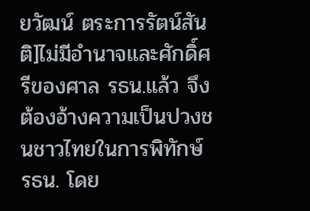ยวัฒน์ ตระการรัตน์สันติ]ไม่มีอำนาจและศักดิ์ศรีของศาล รธน.แล้ว จึงต้องอ้างความเป็นปวงชนชาวไทยในการพิทักษ์ รธน. โดย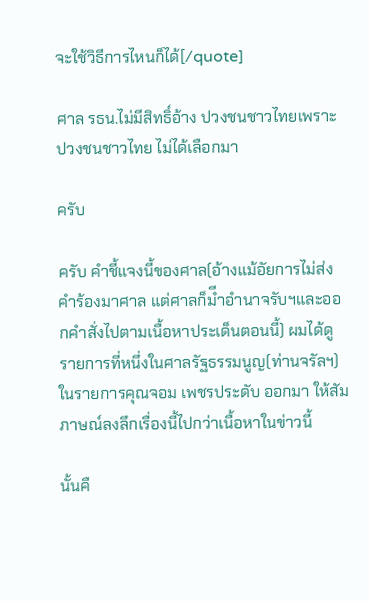จะใช้วิธีการไหนก็ได้[/quote]

ศาล รธน.ไม่มีสิทธิ์อ้าง ปวงชนชาวไทยเพราะ ปวงชนชาวไทย ไม่ได้เลือกมา

ครับ

ครับ คำชี้แจงนี้ของศาล(อ้างแม้อัยการไม่ส่งคำร้องมาศาล แต่ศาลก็มีำอำนาจรับฯและออกคำสั่งไปตามเนื้อหาประเด็นตอนนี้) ผมได้ดูรายการที่หนึ่งในศาลรัฐธรรมนูญ(ท่านจรัลฯ) ในรายการคุณจอม เพชรประดับ ออกมา ให้สัมภาษณ์ลงลึกเรื่องนี้ไปกว่าเนื้อหาในข่าวนี้

นั้นคื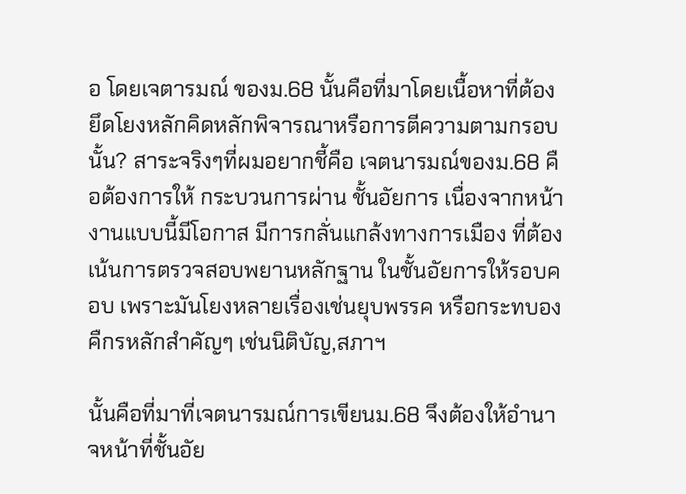อ โดยเจตารมณ์ ของม.68 นั้นคือที่มาโดยเนื้อหาที่ต้องยึดโยงหลักคิดหลักพิจารณาหรือการตีความตามกรอบนั้น? สาระจริงๆที่ผมอยากชี้คือ เจตนารมณ์ของม.68 คือต้องการให้ กระบวนการผ่าน ชั้นอัยการ เนื่องจากหน้างานแบบนี้มีโอกาส มีการกลั่นแกล้งทางการเมือง ที่ต้องเน้นการตรวจสอบพยานหลักฐาน ในชั้นอัยการให้รอบคอบ เพราะมันโยงหลายเรื่องเช่นยุบพรรค หรือกระทบองคืกรหลักสำคัญๆ เช่นนิติบัญ,สภาฯ

นั้นคือที่มาที่เจตนารมณ์การเขียนม.68 จึงต้องให้อำนาจหน้าที่ชั้นอัย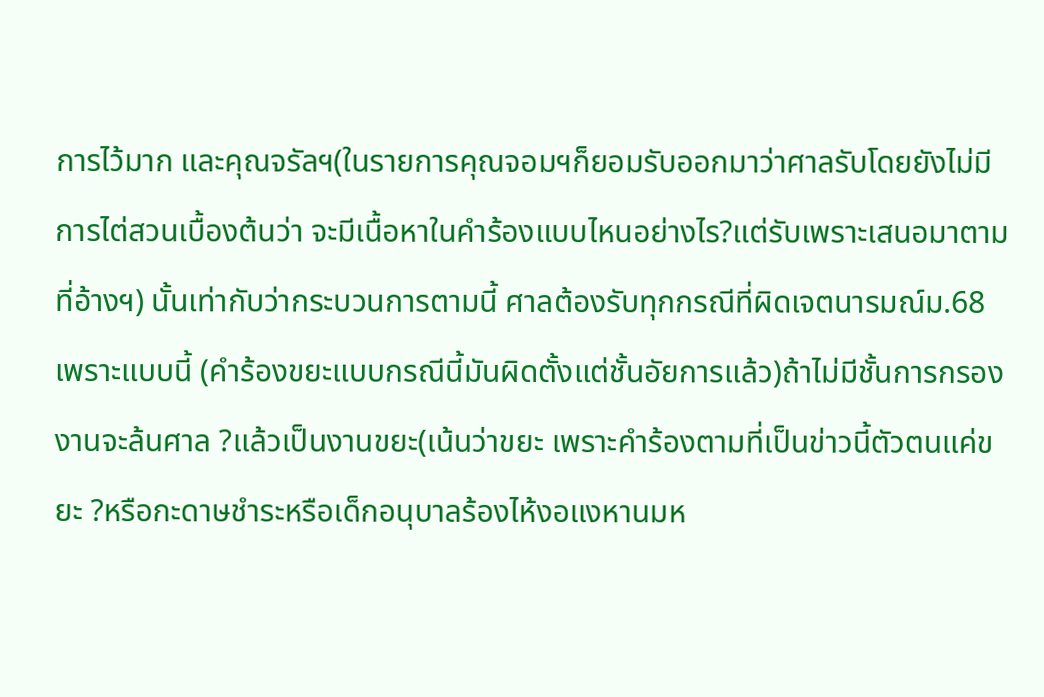การไว้มาก และคุณจรัลฯ(ในรายการคุณจอมฯก็ยอมรับออกมาว่าศาลรับโดยยังไม่มีการไต่สวนเบื้องต้นว่า จะมีเนื้อหาในคำร้องแบบไหนอย่างไร?แต่รับเพราะเสนอมาตามที่อ้างฯ) นั้นเท่ากับว่ากระบวนการตามนี้ ศาลต้องรับทุกกรณีที่ผิดเจตนารมณ์ม.68เพราะแบบนี้ (คำร้องขยะแบบกรณีนี้มันผิดตั้งแต่ชั้นอัยการแล้ว)ถ้าไม่มีชั้นการกรองงานจะล้นศาล ?แล้วเป็นงานขยะ(เน้นว่าขยะ เพราะคำร้องตามที่เป็นข่าวนี้ตัวตนแค่ขยะ ?หรือกะดาษชำระหรือเด็กอนุบาลร้องไห้งอแงหานมห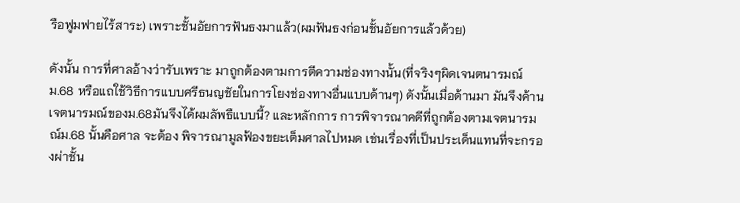รือฟูมฟายไร้สาระ) เพราะชั้นอัยการฟันธงมาแล้ว(ผมฟันธงก่อนชั้นอัยการแล้วด้วย)

ดังนั้น การที่ศาลอ้างว่ารับเพราะ มาถูกต้องตามการตีความช่องทางนั้น(ที่จริงๆผิดเจนตนารมณ์ม.68 หรือแถใช้วิธีการแบบศรีธนญชัยในการโยงช่องทางอื่นแบบด้านๆ) ดังนั้นเมื่อด้านมา มันจึงค้านเจตนารมณ์ของม.68มันจึงได้ผมลัพธืแบบนี้? และหลักการ การพิจารณาคดีที่ถูกต้องตามเจตนารมณ์ม.68 นั้นคือศาล จะต้อง พิจารณามูลฟ้องขยะเต็มศาลไปหมด เช่นเรื่องที่เป็นประเด็นแทนที่จะกรองผ่าชั้น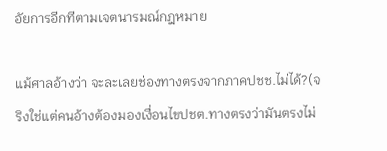อัยการอีกทีตามเจตนารมณ์กฎหมาย

แม้ศาลอ้างว่า จะละเลยช่องทางตรงจากภาคปชช.ไม่ได้?(จริงใช่แต่คนอ้างต้องมองเงื่อนไขปชต.ทางตรงว่ามันตรงไม่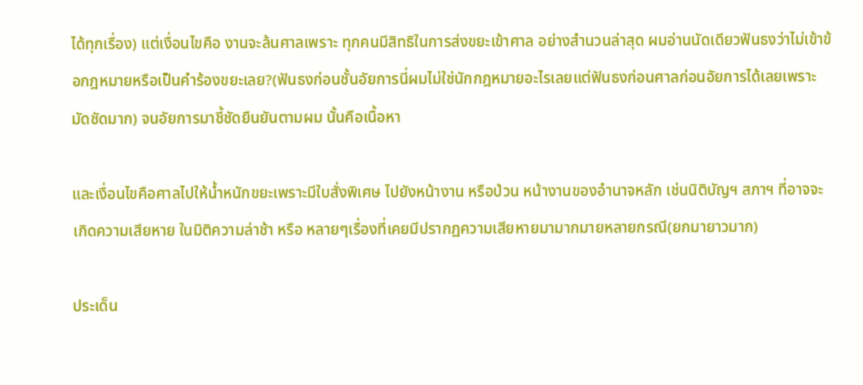ได้ทุกเรื่อง) แต่เงื่อนไขคือ งานจะล้นศาลเพราะ ทุกคนมีสิทธิในการส่งขยะเข้าศาล อย่างสำนวนล่าสุด ผมอ่านนัดเดียวฟันธงว่าไม่เข้าข้อกฎหมายหรือเป็นคำร้องขยะเลย?(ฟันธงก่อนชั้นอัยการนี่ผมไม่ใช่นักกฎหมายอะไรเลยแต่ฟันธงก่อนศาลก่อนอัยการได้เลยเพราะมัดชัดมาก) จนอัยการมาชี้ชัดยืนยันตามผม นั้นคือเนื้อหา

และเงื่อนไขคือศาลไปให้น้ำหนักขยะเพราะมีใบสั่งพิเศษ ไปยังหน้างาน หรือป่วน หน้างานของอำนาจหลัก เช่นนิติบัญฯ สภาฯ ที่อาจจะเกิดความเสียหาย ในมิติความล่าช้า หรือ หลายๆเรื่องที่เคยมีปรากฏความเสียหายมามากมายหลายกรณี(ยกมายาวมาก)

ประเด็น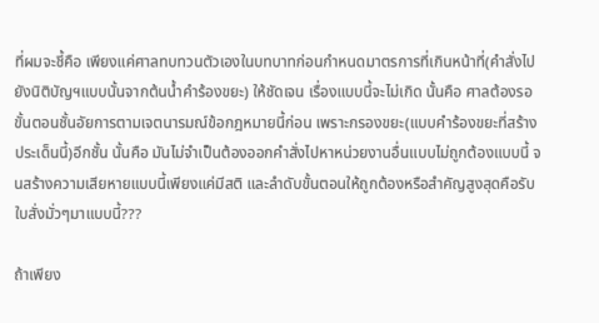ที่ผมจะชี้คือ เพียงแค่ศาลทบทวนตัวเองในบทบาทก่อนกำหนดมาตรการที่เกินหน้าที่(คำสั่งไปยังนิติบัญฯแบบนั้นจากต้นน้ำคำร้องขยะ) ให้ชัดเจน เรื่องแบบนี้จะไม่เกิด นั้นคือ ศาลต้องรอขั้นตอนชั้นอัยการตามเจตนารมณ์ข้อกฎหมายนี้ก่อน เพราะกรองขยะ(แบบคำร้องขยะที่สร้างประเด็นนี้)อีกชั้น นั้นคือ มันไม่จำเป็นต้องออกคำสั่งไปหาหน่วยงานอื่นแบบไม่ถูกต้องแบบนี้ จนสร้างความเสียหายแบบนี้เพียงแค่มีสติ และลำดับขั้นตอนให้ถูกต้องหรือสำคัญสูงสุดคือรับใบสั่งมั่วๆมาแบบนี้???

ถ้าเพียง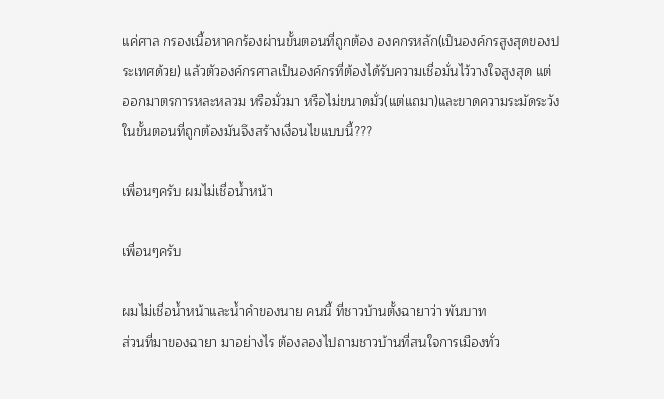แค่ศาล กรองเนื้อหาคกร้องผ่านขั้นตอนที่ถูกต้อง องคกรหลัก(เป็นองค์กรสูงสุดของประเทศด้วย) แล้วตัวองค์กรศาลเป็นองค์กรที่ต้องได้รับความเชื่อมั่นไว้วางใจสูงสุด แต่ ออกมาตรการหละหลวม หรือมั่วมา หรือไม่ขนาดมั่ว(แต่แถมา)และขาดความระมัดระวังในขั้นตอนที่ถูกต้องมันจึงสร้างเงื่อนไขแบบนี้???

เพื่อนๆครับ ผมไม่เชื่อน้ำหน้า

เพื่อนๆครับ

ผมไม่เชื่อน้ำหน้าและน้ำคำของนาย คนนี้ ที่ชาวบ้านตั้งฉายาว่า พันบาท
ส่วนที่มาของฉายา มาอย่างไร ต้องลองไปถามชาวบ้านที่สนใจการเมืองทั่ว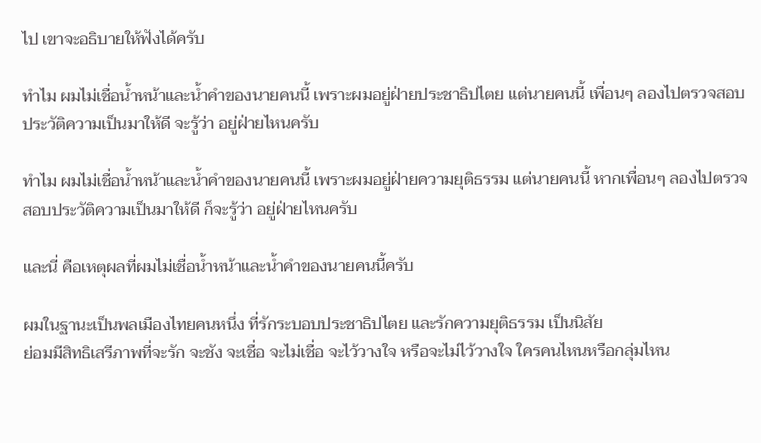ไป เขาจะอธิบายให้ฟังได้ครับ

ทำไม ผมไม่เชื่อน้ำหน้าและน้ำคำของนายคนนี้ เพราะผมอยู่ฝ่ายประชาธิปไตย แต่นายคนนี้ เพื่อนๆ ลองไปตรวจสอบประวัติความเป็นมาให้ดี จะรู้ว่า อยู่ฝ่ายไหนครับ

ทำไม ผมไม่เชื่อน้ำหน้าและน้ำคำของนายคนนี้ เพราะผมอยู่ฝ่ายความยุติธรรม แต่นายคนนี้ หากเพื่อนๆ ลองไปตรวจสอบประวัติความเป็นมาให้ดี ก็จะรู้ว่า อยู่ฝ่ายไหนครับ

และนี่ คือเหตุผลที่ผมไม่เชื่อน้ำหน้าและน้ำคำของนายคนนี้ครับ

ผมในฐานะเป็นพลเมืองไทยคนหนึ่ง ที่รักระบอบประชาธิปไตย และรักความยุติธรรม เป็นนิสัย
ย่อมมีสิทธิเสรีภาพที่จะรัก จะชัง จะเชื่อ จะไม่เชื่อ จะไว้วางใจ หรือจะไม่ไว้วางใจ ใครคนไหนหรือกลุ่มไหน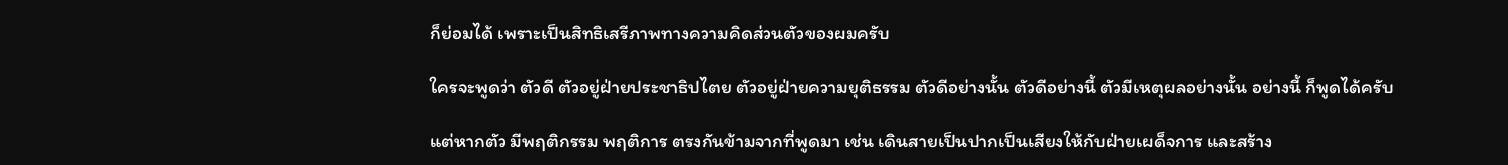ก็ย่อมได้ เพราะเป็นสิทธิเสรีภาพทางความคิดส่วนตัวของผมครับ

ใครจะพูดว่า ตัวดี ตัวอยู่ฝ่ายประชาธิปไตย ตัวอยู่ฝ่ายความยุติธรรม ตัวดีอย่างนั้น ตัวดีอย่างนี้ ตัวมีเหตุผลอย่างนั้น อย่างนี้ ก็พูดได้ครับ

แต่หากตัว มีพฤติกรรม พฤติการ ตรงกันข้ามจากที่พูดมา เช่น เดินสายเป็นปากเป็นเสียงให้กับฝ่ายเผด็จการ และสร้าง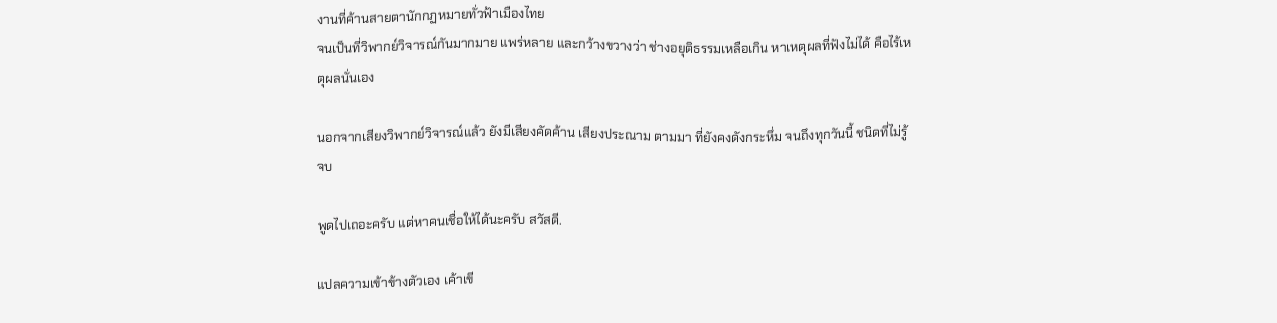งานที่ค้านสายตานักกฏหมายทั่วฟ้าเมืองไทย
จนเป็นที่วิพากย์วิจารณ์กันมากมาย แพร่หลาย และกว้างขวางว่า ช่างอยุติธรรมเหลือเกิน หาเหตุผลที่ฟังไม่ได้ คือไร้เหตุผลนั่นเอง

นอกจากเสียงวิพากย์วิจารณ์แล้ว ยังมีเสียงคัดค้าน เสียงประณาม ตามมา ที่ยังคงดังกระหึ่ม จนถึงทุกวันนี้ ชนิดที่ไม่รู้จบ

พูดไปเถอะครับ แต่หาคนเชื่อให้ได้นะครับ สวัสดี.

แปลความเข้าข้างตัวเอง เค้าเขี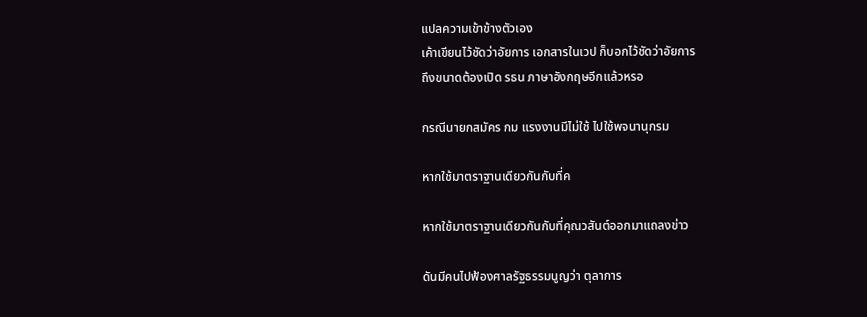แปลความเข้าข้างตัวเอง
เค้าเขียนไว้ชัดว่าอัยการ เอกสารในเวป ก็บอกไว้ชัดว่าอัยการ
ถึงขนาดต้องเปิด รธน ภาษาอังกฤษอีกแล้วหรอ

กรณีนายกสมัคร กม แรงงานมีไม่ใช้ ไปใช้พจนานุกรม

หากใช้มาตราฐานเดียวกันกับที่ค

หากใช้มาตราฐานเดียวกันกับที่คุณวสันต์ออกมาแถลงข่าว

ดันมีคนไปฟ้องศาลรัฐธรรมนูญว่า ตุลาการ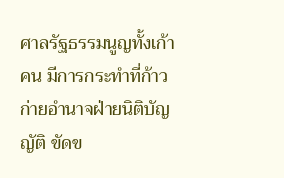ศาลรัฐธรรมนูญทั้งเก้าคน มีการกระทำที่ก้าวก่ายอำนาจฝ่ายนิติบัญญัติ ขัดข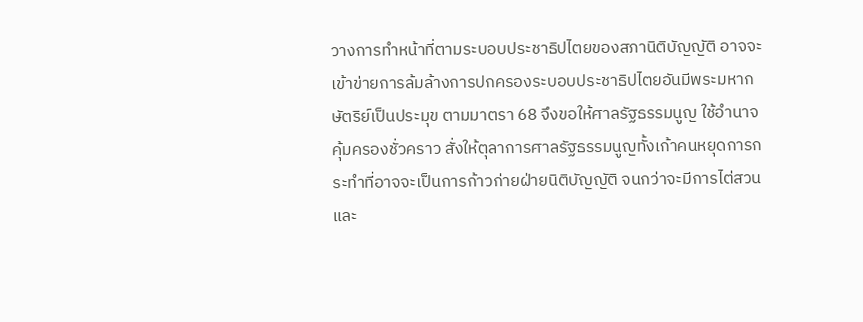วางการทำหน้าที่ตามระบอบประชาธิปไตยของสภานิติบัญญัติ อาจจะเข้าข่ายการล้มล้างการปกครองระบอบประชาธิปไตยอันมีพระมหากษัตริย์เป็นประมุข ตามมาตรา 68 จึงขอให้ศาลรัฐธรรมนูญ ใช้อำนาจคุ้มครองชั่วคราว สั่งให้ตุลาการศาลรัฐธรรมนูญทั้งเก้าคนหยุดการกระทำที่อาจจะเป็นการก้าวก่ายฝ่ายนิติบัญญัติ จนกว่าจะมีการไต่สวนและ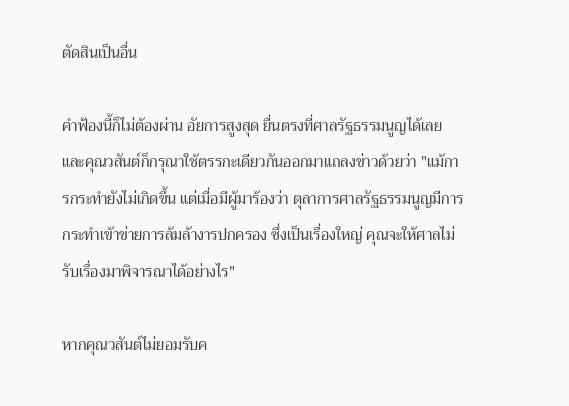ตัดสินเป็นอื่น

คำฟ้องนี้ก็ไม่ต้องผ่าน อัยการสูงสุด ยื่นตรงที่ศาลรัฐธรรมนูญได้เลย และคุณวสันต์ก็กรุณาใช้ตรรกะเดียวกันออกมาแถลงข่าวด้วยว่า "แม้การกระทำยังไม่เกิดขึ้น แต่เมื่อมีผู้มาร้องว่า ตุลาการศาลรัฐธรรมนูญมีการกระทำเข้าข่ายการล้มล้างารปกครอง ซึ่งเป็นเรื่องใหญ่ คุณจะให้ศาลไม่รับเรื่องมาพิจารณาได้อย่างไร"

หากคุณวสันต์ไม่ยอมรับค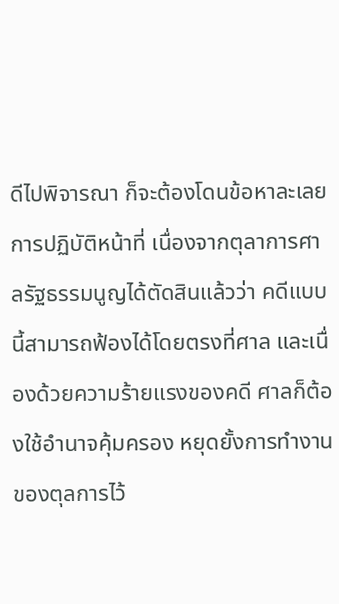ดีไปพิจารณา ก็จะต้องโดนข้อหาละเลยการปฏิบัติหน้าที่ เนื่องจากตุลาการศาลรัฐธรรมนูญได้ตัดสินแล้วว่า คดีแบบนี้สามารถฟ้องได้โดยตรงที่ศาล และเนื่องด้วยความร้ายแรงของคดี ศาลก็ต้องใช้อำนาจคุ้มครอง หยุดยั้งการทำงานของตุลการไว้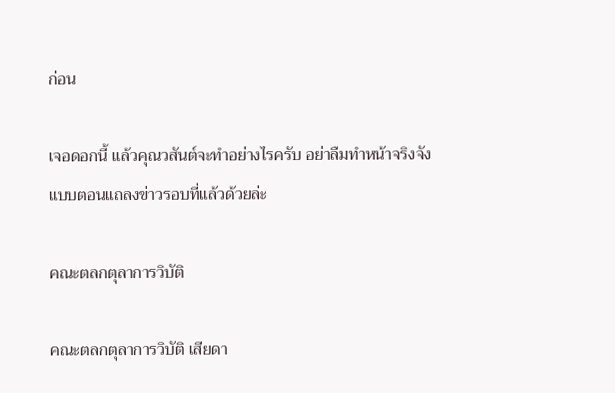ก่อน

เจอดอกนี้ แล้วคุณวสันต์จะทำอย่างไรครับ อย่าลืมทำหน้าจริงจังแบบตอนแถลงข่าวรอบที่แล้วด้วยล่ะ

คณะตลกตุลาการวิบัติ

คณะตลกตุลาการวิบัติ เสียดา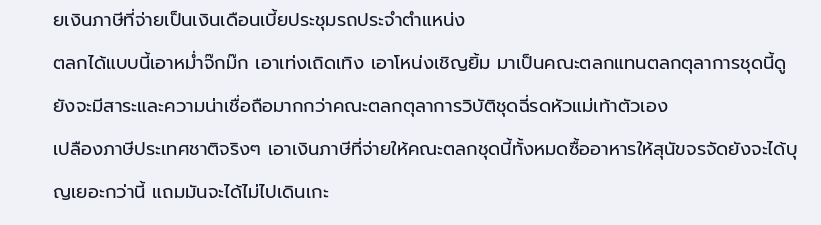ยเงินภาษีที่จ่ายเป็นเงินเดือนเบี้ยประชุมรถประจำตำแหน่ง
ตลกได้แบบนี้เอาหม่ำจ๊กม๊ก เอาเท่งเถิดเทิง เอาโหน่งเชิญยิ้ม มาเป็นคณะตลกแทนตลกตุลาการชุดนี้ดูยังจะมีสาระและความน่าเชื่อถือมากกว่าคณะตลกตุลาการวิบัติชุดฉี่รดหัวแม่เท้าตัวเอง
เปลืองภาษีประเทศชาติจริงๆ เอาเงินภาษีที่จ่ายให้คณะตลกชุดนี้ทั้งหมดซื้ออาหารให้สุนัขจรจัดยังจะได้บุญเยอะกว่านี้ แถมมันจะได้ไม่ไปเดินเกะ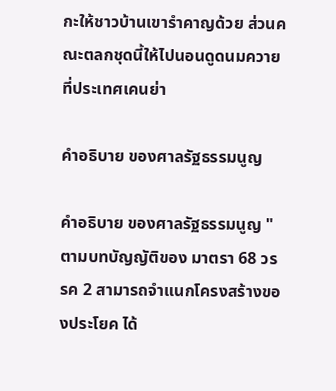กะให้ชาวบ้านเขารำคาญด้วย ส่วนคณะตลกชุดนี้ให้ไปนอนดูดนมควายที่ประเทศเคนย่า

คำอธิบาย ของศาลรัฐธรรมนูญ

คำอธิบาย ของศาลรัฐธรรมนูญ "ตามบทบัญญัติของ มาตรา 68 วรรค 2 สามารถจำแนกโครงสร้างของประโยค ได้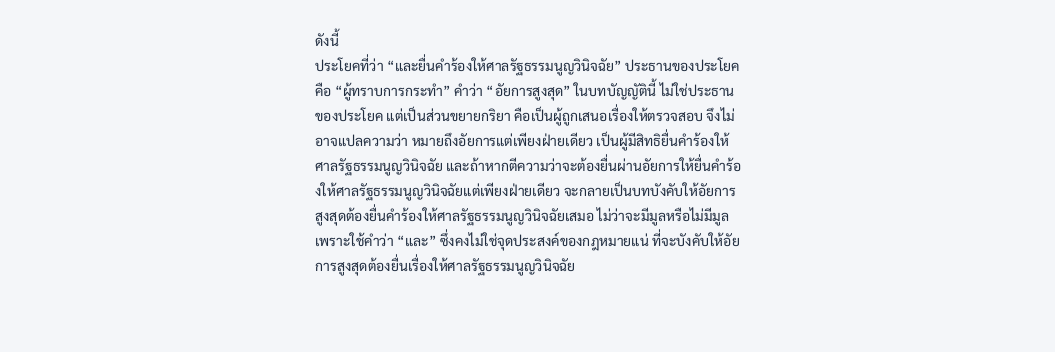ดังนี้
ประโยคที่ว่า “และยื่นคำร้องให้ศาลรัฐธรรมนูญวินิจฉัย” ประธานของประโยคคือ “ผู้ทราบการกระทำ” คำว่า “อัยการสูงสุด” ในบทบัญญัตินี้ ไม่ใช่ประธานของประโยค แต่เป็นส่วนขยายกริยา คือเป็นผู้ถูกเสนอเรื่องให้ตรวจสอบ จึงไม่อาจแปลความว่า หมายถึงอัยการแต่เพียงฝ่ายเดียว เป็นผู้มีสิทธิยื่นคำร้องให้ศาลรัฐธรรมนูญวินิจฉัย และถ้าหากตีความว่าจะต้องยื่นผ่านอัยการให้ยื่นคำร้องให้ศาลรัฐธรรมนูญวินิจฉัยแต่เพียงฝ่ายเดียว จะกลายเป็นบทบังคับให้อัยการสูงสุดต้องยื่นคำร้องให้ศาลรัฐธรรมนูญวินิจฉัยเสมอ ไม่ว่าจะมีมูลหรือไม่มีมูล เพราะใช้คำว่า “และ” ซึ่งคงไม่ใช่จุดประสงค์ของกฎหมายแน่ ที่จะบังคับให้อัยการสูงสุดต้องยื่นเรื่องให้ศาลรัฐธรรมนูญวินิจฉัย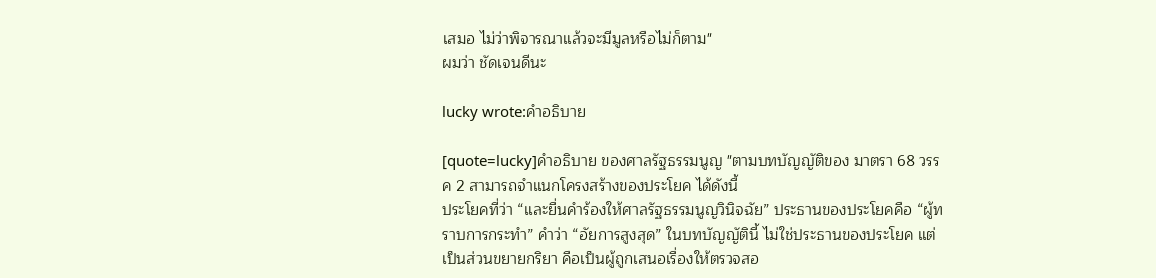เสมอ ไม่ว่าพิจารณาแล้วจะมีมูลหรือไม่ก็ตาม"
ผมว่า ชัดเจนดีนะ

lucky wrote:คำอธิบาย

[quote=lucky]คำอธิบาย ของศาลรัฐธรรมนูญ "ตามบทบัญญัติของ มาตรา 68 วรรค 2 สามารถจำแนกโครงสร้างของประโยค ได้ดังนี้
ประโยคที่ว่า “และยื่นคำร้องให้ศาลรัฐธรรมนูญวินิจฉัย” ประธานของประโยคคือ “ผู้ทราบการกระทำ” คำว่า “อัยการสูงสุด” ในบทบัญญัตินี้ ไม่ใช่ประธานของประโยค แต่เป็นส่วนขยายกริยา คือเป็นผู้ถูกเสนอเรื่องให้ตรวจสอ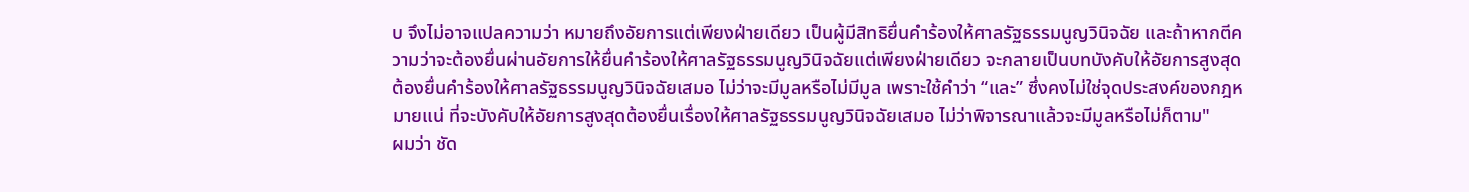บ จึงไม่อาจแปลความว่า หมายถึงอัยการแต่เพียงฝ่ายเดียว เป็นผู้มีสิทธิยื่นคำร้องให้ศาลรัฐธรรมนูญวินิจฉัย และถ้าหากตีความว่าจะต้องยื่นผ่านอัยการให้ยื่นคำร้องให้ศาลรัฐธรรมนูญวินิจฉัยแต่เพียงฝ่ายเดียว จะกลายเป็นบทบังคับให้อัยการสูงสุดต้องยื่นคำร้องให้ศาลรัฐธรรมนูญวินิจฉัยเสมอ ไม่ว่าจะมีมูลหรือไม่มีมูล เพราะใช้คำว่า “และ” ซึ่งคงไม่ใช่จุดประสงค์ของกฎหมายแน่ ที่จะบังคับให้อัยการสูงสุดต้องยื่นเรื่องให้ศาลรัฐธรรมนูญวินิจฉัยเสมอ ไม่ว่าพิจารณาแล้วจะมีมูลหรือไม่ก็ตาม"
ผมว่า ชัด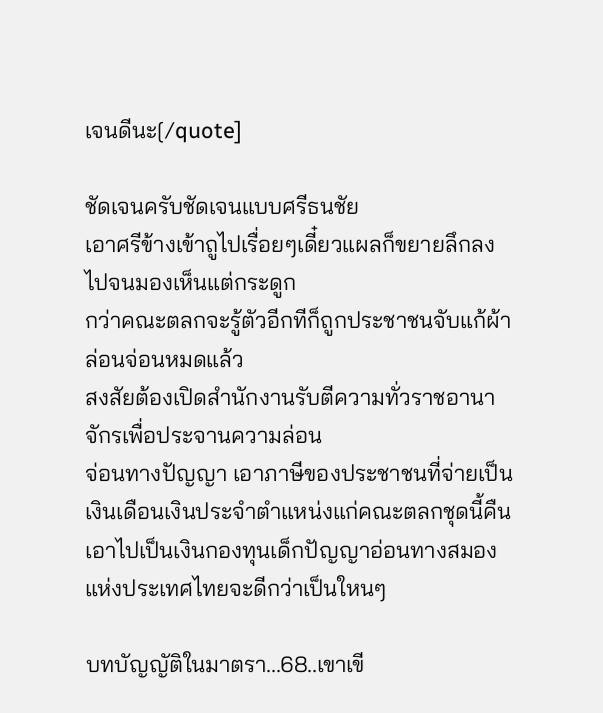เจนดีนะ[/quote]

ชัดเจนครับชัดเจนแบบศรีธนชัย
เอาศรีข้างเข้าถูไปเรื่อยๆเดี๋ยวแผลก็ขยายลึกลงไปจนมองเห็นแต่กระดูก
กว่าคณะตลกจะรู้ตัวอีกทีก็ถูกประชาชนจับแก้ผ้าล่อนจ่อนหมดแล้ว
สงสัยต้องเปิดสำนักงานรับตีความทั่วราชอานาจักรเพื่อประจานความล่อน
จ่อนทางปัญญา เอาภาษีของประชาชนที่จ่ายเป็นเงินเดือนเงินประจำตำแหน่งแก่คณะตลกชุดนี้คืน
เอาไปเป็นเงินกองทุนเด็กปัญญาอ่อนทางสมองแห่งประเทศไทยจะดีกว่าเป็นใหนๆ

บทบัญญัติในมาตรา...68..เขาเขี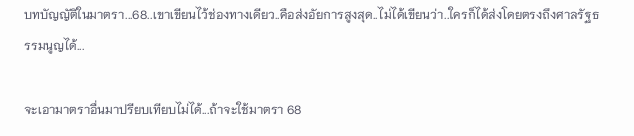บทบัญญัติในมาตรา...68..เขาเขียนไว้ช่องทางเดียว..คือส่งอัยการสูงสุด..ไม่ได้เขียนว่า..ใครก็ได้ส่งโดยตรงถึงศาลรัฐธรรมนูญได้...

จะเอามาตราอื่นมาปรียบเทียบไม่ได้...ถ้าจะใช้มาตรา 68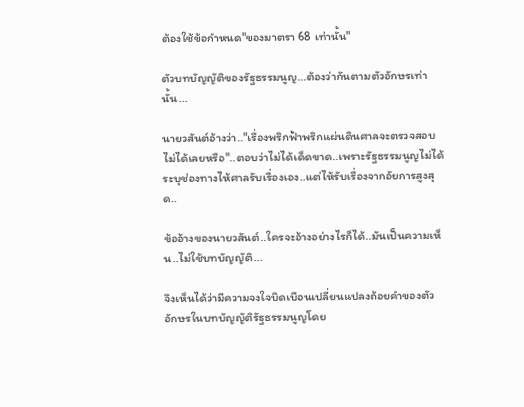ต้องใช้ข้อกำหนด"ของมาตรา 68 เท่านั้น"

ตัวบทบัญญัติของรัฐธรรมนูญ...ต้องว่ากันตามตัวอักษรเท่านั้น...

นายวสันต์อ้างว่า.."เรื่องพริกฟ้าพริกแผ่นดินศาลจะตรวจสอบไม่ได้เลยหรือ"..ตอบว่าไม่ได้เด็ดขาด..เพราะรัฐธรรมนูญไม่ได้ระบุช่องทางไห้ศาลรับเรื่องเอง..แต่ไห้รับเรื่องจากอัยการสูงสุด..

ข้ออ้างของนายวสันต์..ใครจะอ้างอย่างไรก็ได้..มันเป็นความเห็น..ไม่ใช้บทบัญญัติ...

จึงเห็นได้ว่ามีความจงใจบิดเบือนเปลี่ยนแปลงถ้อยคำของตัวอักษรในบทบัญญัติรัฐธรรมนูญโดย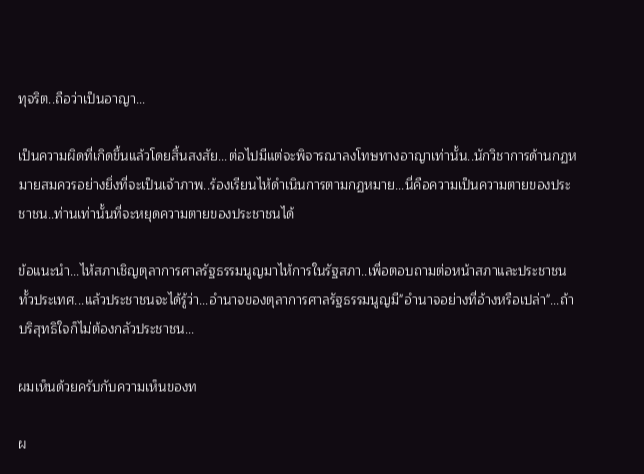ทุจริต..ถือว่าเป็นอาญา...

เป็นความผิดที่เกิดขึ้นแล้วโดยสิ้นสงสัย...ต่อไปมีแต่จะพิจารณาลงโทษทางอาญาเท่านั้น..นักวิชาการด้านกฏหมายสมควรอย่างยิ่งที่จะเป็นเจ้าภาพ..ร้องเรียนไห้ดำเนินการตามกฏหมาย...นี่คือความเป็นความตายของประชาชน..ท่านเท่านั้นที่จะหยุดความตายของประชาชนได้

ข้อแนะนำ...ไห้สภาเชิญตุลาการศาลรัฐธรรมนูญมาไห้การในรัฐสภา..เพื่อตอบถามต่อหน้าสภาและประชาชนทั้วประเทศ...แล้วประชาชนจะได้รู้ว่า...อำนาจของตุลาการศาลรัฐธรรมนูญมี"อำนาจอย่างที่อ้างหรือเปล่า"...ถ้าบริสุทธิใจก็ไม่ต้องกลัวประชาชน...

ผมเห็นด้วยครับกับความเห็นของท

ผ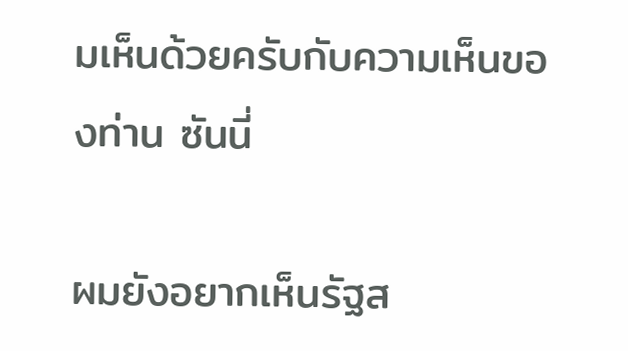มเห็นด้วยครับกับความเห็นของท่าน ซันนี่

ผมยังอยากเห็นรัฐส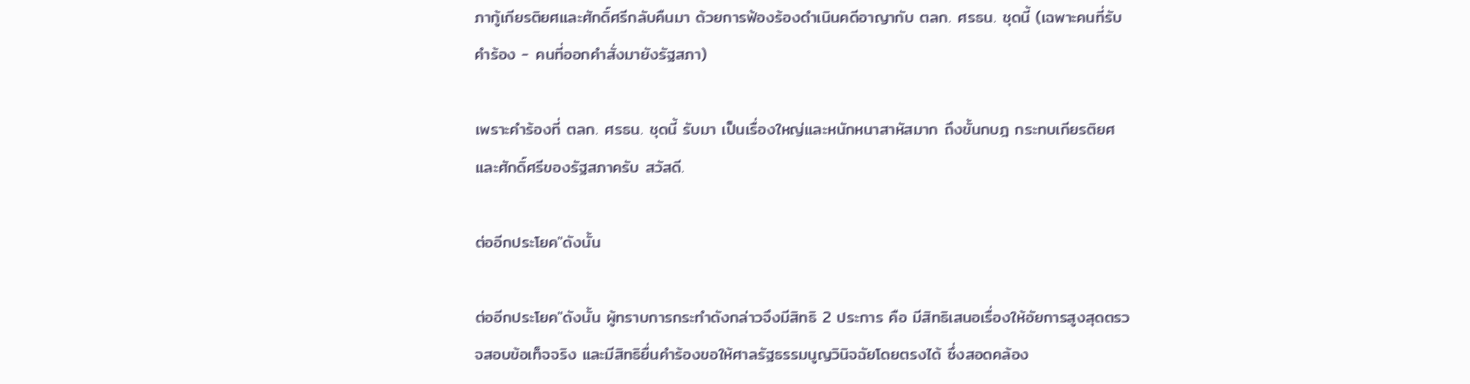ภากู้เกียรติยศและศักดิ์ศรีกลับคืนมา ด้วยการฟ้องร้องดำเนินคดีอาญากับ ตลก. ศรธน. ชุดนี้ (เฉพาะคนที่รับคำร้อง - คนที่ออกคำสั่งมายังรัฐสภา)

เพราะคำร้องที่ ตลก. ศรธน. ชุดนี้ รับมา เป็นเรื่องใหญ่และหนักหนาสาหัสมาก ถึงขั้นกบฎ กระทบเกียรติยศและศักดิ์ศรีของรัฐสภาครับ สวัสดี.

ต่ออีกประโยค"ดังนั้น

ต่ออีกประโยค"ดังนั้น ผู้ทราบการกระทำดังกล่าวจึงมีสิทธิ 2 ประการ คือ มีสิทธิเสนอเรื่องให้อัยการสูงสุดตรวจสอบข้อเท็จจริง และมีสิทธิยื่นคำร้องขอให้ศาลรัฐธรรมนูญวินิจฉัยโดยตรงได้ ซึ่งสอดคล้อง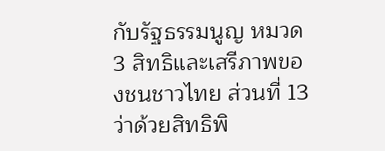กับรัฐธรรมนูญ หมวด 3 สิทธิและเสรีภาพของชนชาวไทย ส่วนที่ 13 ว่าด้วยสิทธิพิ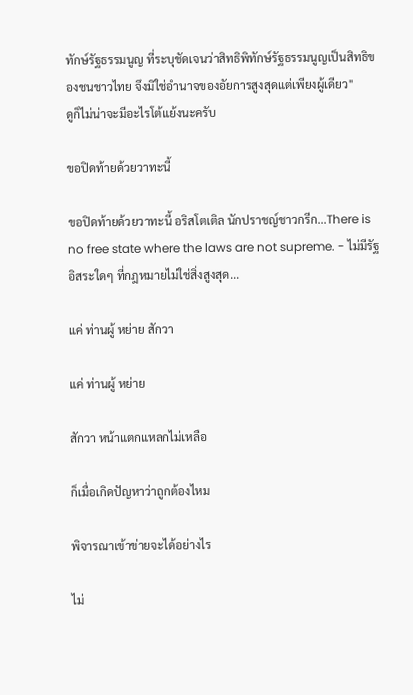ทักษ์รัฐธรรมนูญ ที่ระบุชัดเจนว่าสิทธิพิทักษ์รัฐธรรมนูญเป็นสิทธิของชนชาวไทย จึงมิใช่อำนาจของอัยการสูงสุดแต่เพียงผู้เดียว"
ดูก็ไม่น่าจะมีอะไรโต้แย้งนะครับ

ขอปิดท้ายด้วยวาทะนี้

ขอปิดท้ายด้วยวาทะนี้ อริสโตเติล นักปราชญ์ชาวกรีก...There is no free state where the laws are not supreme. - ไม่มีรัฐอิสระใดๆ ที่กฎหมายไม่ใช่สิ่งสูงสุด...

แค่ ท่านผู้ หย่าย สักวา

แค่ ท่านผู้ หย่าย

สักวา หน้าแตกแหลกไม่เหลือ

ก็เมื่อเกิดปัญหาว่าถูกต้องไหม

พิจารณาเข้าข่ายจะได้อย่างไร

ไม่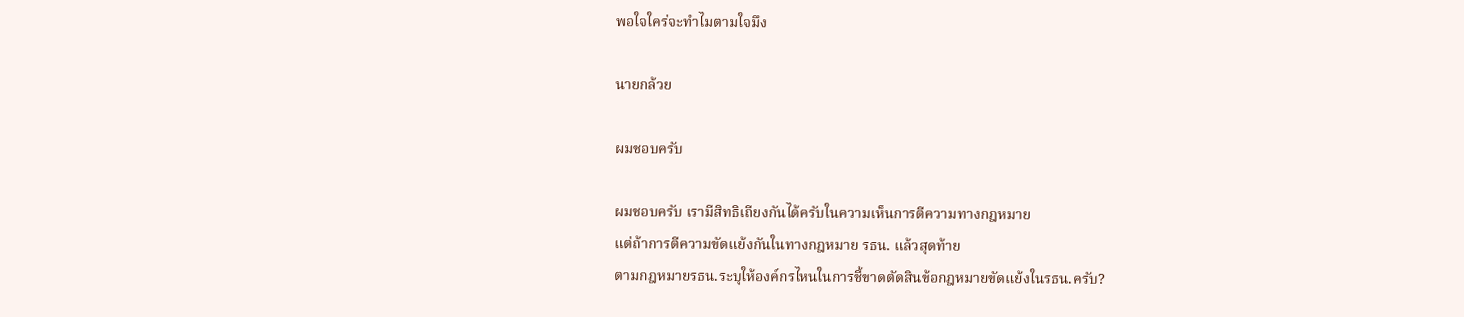พอใจใคร่จะทำไมตามใจมึง

นายกล้วย

ผมชอบครับ

ผมชอบครับ เรามีสิทธิเถียงกันได้ครับในความเห็นการตีความทางกฎหมาย
แต่ถ้าการตีความขัดแย้งกันในทางกฎหมาย รธน. แล้วสุดท้าย
ตามกฎหมายรธน.ระบุให้องค์กรไหนในการชี้ขาดตัดสินข้อกฎหมายขัดแย้งในรธน.ครับ?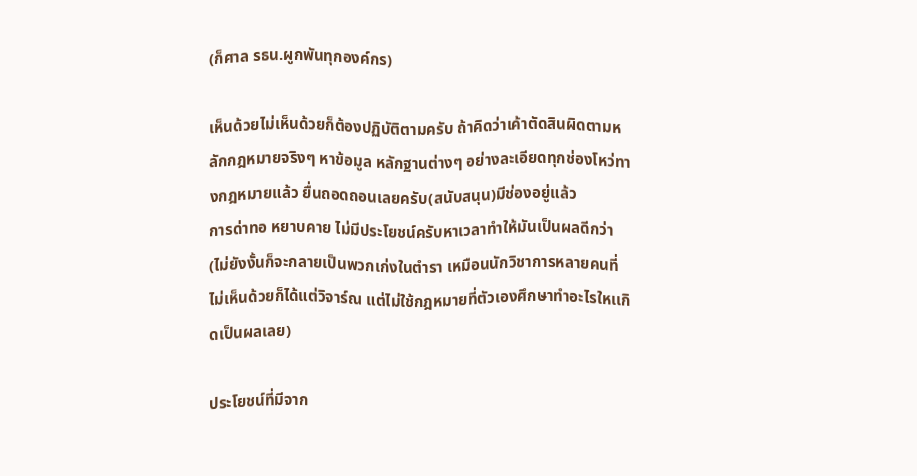(ก็ศาล รธน.ผูกพันทุกองค์กร)

เห็นด้วยไม่เห็นด้วยก็ต้องปฏิบัติตามครับ ถ้าคิดว่าเค้าตัดสินผิดตามหลักกฎหมายจริงๆ หาข้อมูล หลักฐานต่างๆ อย่างละเอียดทุกช่องโหว่ทางกฎหมายแล้ว ยื่นถอดถอนเลยครับ(สนับสนุน)มีช่องอยู่แล้ว
การด่าทอ หยาบคาย ไม่มีประโยชน์ครับหาเวลาทำให้มันเป็นผลดีกว่า (ไม่ยังงั้นก็จะกลายเป็นพวกเก่งในตำรา เหมือนนักวิชาการหลายคนที่ไม่เห็นด้วยก็ได้แต่วิจาร์ณ แต่ไม่ใช้กฎหมายที่ตัวเองศึกษาทำอะไรใหเเกิดเป็นผลเลย)

ประโยชน์ที่มีจาก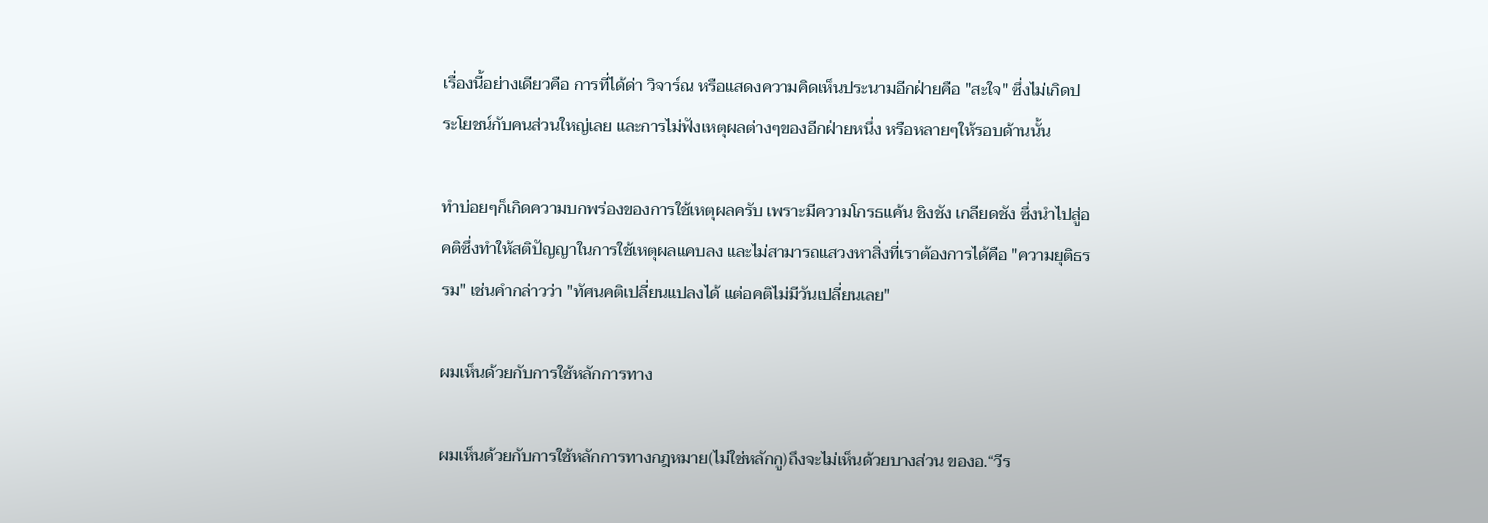เรื่องนี้อย่างเดียวคือ การที่ได้ด่า วิจาร์ณ หรือแสดงความคิดเห็นประนามอีกฝ่ายคือ "สะใจ" ซึ่งไม่เกิดประโยชน์กับคนส่วนใหญ่เลย และการไม่ฟังเหตุผลต่างๆของอีกฝ่ายหนึ่ง หรือหลายๆให้รอบด้านนั้น

ทำบ่อยๆก็เกิดความบกพร่องของการใช้เหตุผลครับ เพราะมีความโกรธแค้น ชิงชัง เกลียดชัง ซึ่งนำไปสู่อคติซึ่งทำให้สติปัญญาในการใช้เหตุผลแคบลง และไม่สามารถแสวงหาสิ่งที่เราต้องการได้คือ "ความยุติธรรม" เช่นคำกล่าวว่า "ทัศนคติเปลี่ยนแปลงได้ แต่อคติไม่มีวันเปลี่ยนเลย"

ผมเห็นด้วยกับการใช้หลักการทาง

ผมเห็นด้วยกับการใช้หลักการทางกฎหมาย(ไม่ใช่หลักกู)ถึงจะไม่เห็นด้วยบางส่วน ของอ.“วีร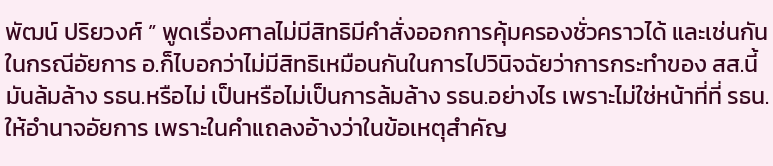พัฒน์ ปริยวงศ์ ” พูดเรื่องศาลไม่มีสิทธิมีคำสั่งออกการคุ้มครองชั่วคราวได้ และเช่นกันในกรณีอัยการ อ.ก็ไบอกว่าไม่มีสิทธิเหมือนกันในการไปวินิจฉัยว่าการกระทำของ สส.นี้มันล้มล้าง รธน.หรือไม่ เป็นหรือไม่เป็นการล้มล้าง รธน.อย่างไร เพราะไม่ใช่หน้าที่ที่ รธน.ให้อำนาจอัยการ เพราะในคำแถลงอ้างว่าในข้อเหตุสำคัญ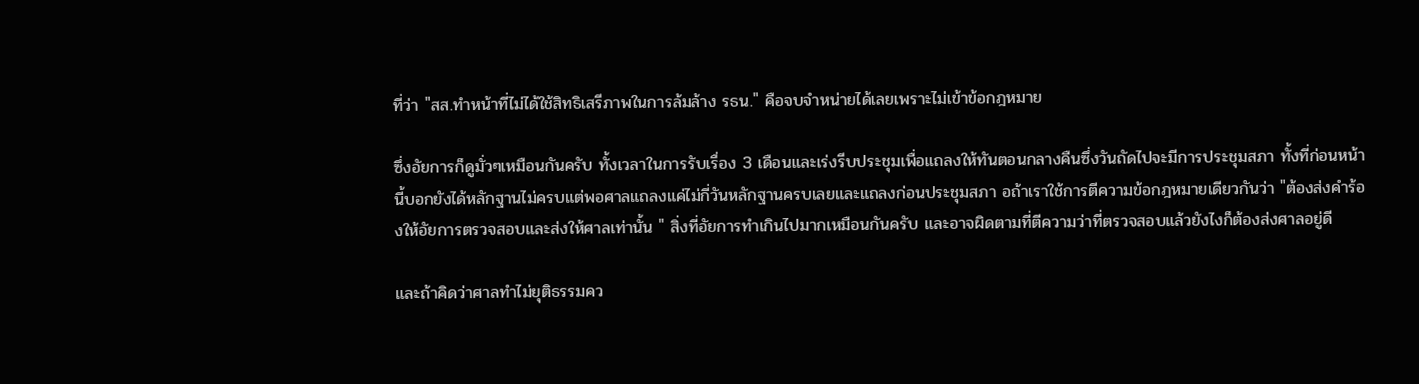ที่ว่า "สส.ทำหน้าที่ไม่ได้ใช้สิทธิเสรีภาพในการล้มล้าง รธน." คือจบจำหน่ายได้เลยเพราะไม่เข้าข้อกฎหมาย

ซึ่งอัยการก็ดูมั่วๆเหมือนกันครับ ทั้งเวลาในการรับเรื่อง 3 เดือนและเร่งรีบประชุมเพื่อแถลงให้ทันตอนกลางคืนซึ่งวันถัดไปจะมีการประชุมสภา ทั้งที่ก่อนหน้านี้บอกยังได้หลักฐานไม่ครบแต่พอศาลแถลงแค่ไม่กี่วันหลักฐานครบเลยและแถลงก่อนประชุมสภา อถ้าเราใช้การตีความข้อกฎหมายเดียวกันว่า "ต้องส่งคำร้องให้อัยการตรวจสอบและส่งให้ศาลเท่านั้น " สิ่งที่อัยการทำเกินไปมากเหมือนกันครับ และอาจผิดตามที่ตีความว่าที่ตรวจสอบแล้วยังไงก็ต้องส่งศาลอยู่ดี

และถ้าคิดว่าศาลทำไม่ยุติธรรมคว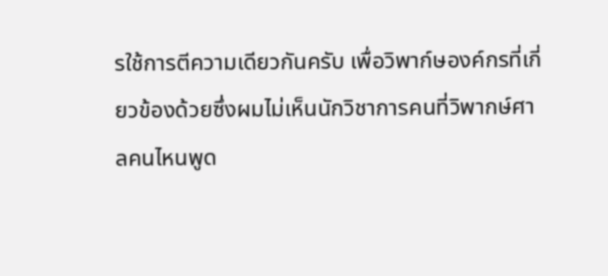รใช้การตีความเดียวกันครับ เพื่อวิพาก์ษองค์กรที่เกี่ยวข้องด้วยซึ่งผมไม่เห็นนักวิชาการคนที่วิพากษ์ศาลคนไหนพูด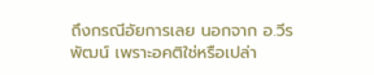ถึงกรณีอัยการเลย นอกจาก อ.วีรพัฒน์ เพราะอคติใช่หรือเปล่า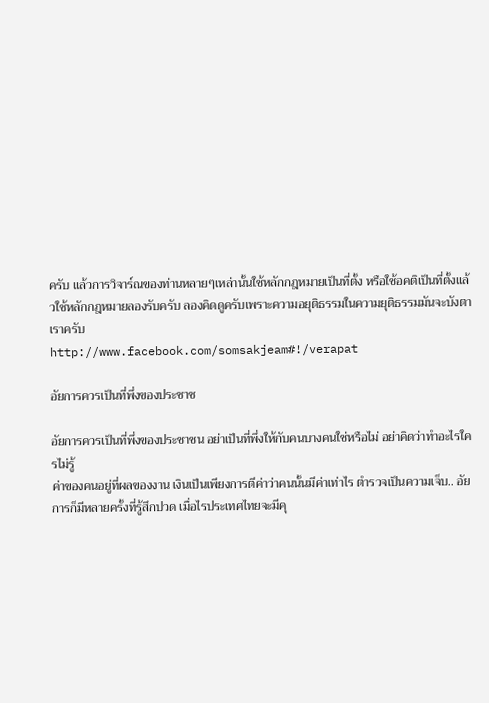ครับ แล้วการวิจาร์ณของท่านหลายๆเหล่านั้นใช้หลักกฎหมายเป็นที่ตั้ง หรือใช้อคติเป็นที่ตั้งแล้วใช้หลักกฎหมายลองรับครับ ลองคิดดูครับเพราะความอยุติธรรมในความยุติธรรมมันจะบังตาเราครับ
http://www.facebook.com/somsakjeam#!/verapat

อัยการควรเป็นที่พึ่งของประชาช

อัยการควรเป็นที่พึ่งของประชาชน อย่าเป็นที่พึ่งให้กับคนบางคนใช่หรือไม่ อย่าคิดว่าทำอะไรใครไม่รู้
ค่าของคนอยู่ที่ผลของงาน เงินเป็นเพียงการตีค่าว่าคนนั้นมีค่าเท่าไร ตำรวจเป็นความเจ็บ.. อัยการก็มีหลายครั้งที่รู้สึกปวด เมื่อไรประเทศไทยจะมีคุ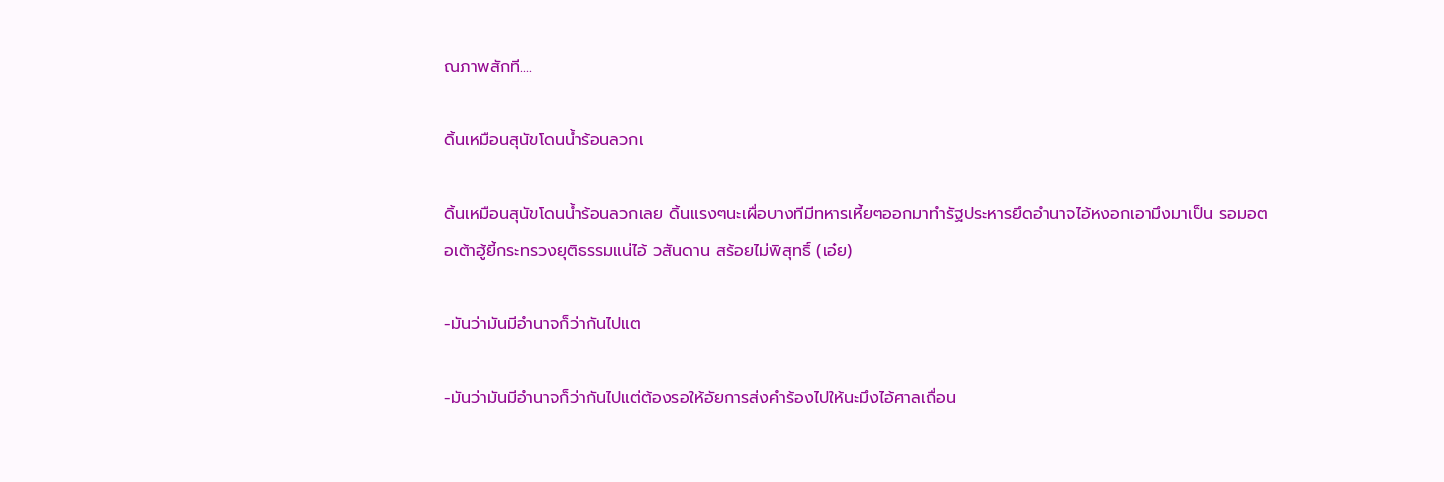ณภาพสักที....

ดิ้นเหมือนสุนัขโดนน้ำร้อนลวกเ

ดิ้นเหมือนสุนัขโดนน้ำร้อนลวกเลย ดิ้นแรงๆนะเผื่อบางทีมีทหารเหี้ยๆออกมาทำรัฐประหารยึดอำนาจไอ้หงอกเอามึงมาเป็น รอมอตอเต้าฮู้ยี้กระทรวงยุติธรรมแน่ไอ้ วสันดาน สร้อยไม่พิสุทธิ์ (เอ๋ย)

-มันว่ามันมีอำนาจก็ว่ากันไปแต

-มันว่ามันมีอำนาจก็ว่ากันไปแต่ต้องรอให้อัยการส่งคำร้องไปให้นะมึงไอ้ศาลเถื่อน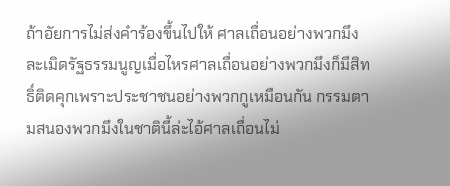ถ้าอัยการไม่ส่งคำร้องขึ้นไปให้ ศาลเถื่อนอย่างพวกมึงละเมิดรัฐธรรมนูญเมื่อไหรศาลเถื่อนอย่างพวกมึงก็มีสิทธิ์ติดคุกเพราะประชาชนอย่างพวกกูเหมือนกัน กรรมตามสนองพวกมึงในชาตินี้ล่ะไอ้ศาลเถื่อนไม่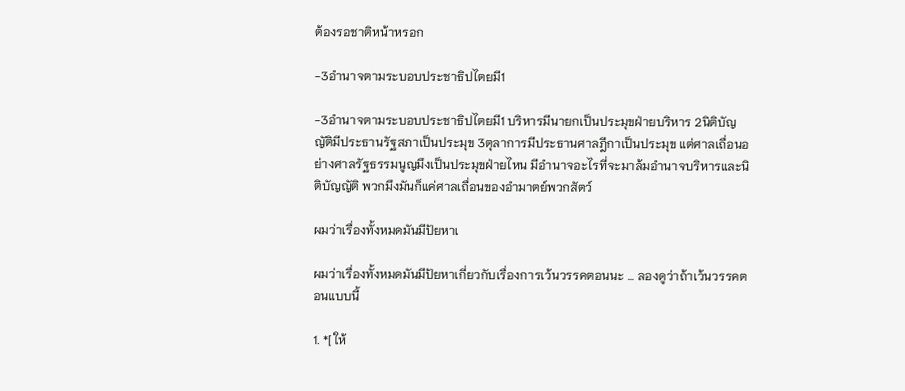ต้องรอชาติหน้าหรอก

-3อำนาจตามระบอบประชาธิปไตยมี1

-3อำนาจตามระบอบประชาธิปไตยมี1 บริหารมีนายกเป็นประมุขฝ่ายบริหาร 2นิติบัญญัติมีประธานรัฐสภาเป็นประมุข 3ตุลาการมีประธานศาลฎีกาเป็นประมุข แต่ศาลเถื่อนอย่างศาลรัฐธรรมนูญมึงเป็นประมุขฝ่ายไหน มีอำนาจอะไรที่จะมาล้มอำนาจบริหารและนิติบัญญัติ พวกมึงมันก็แค่ศาลเถื่อนของอำมาตย์พวกสัตว์

ผมว่าเรื่องทั้งหมดมันมีปัยหาเ

ผมว่าเรื่องทั้งหมดมันมีปัยหาเกี่ยวกับเรื่องการเว้นวรรคตอนนะ ... ลองดูว่าถ้าเว้นวรรคตอนแบบนี้

1. *[ ให้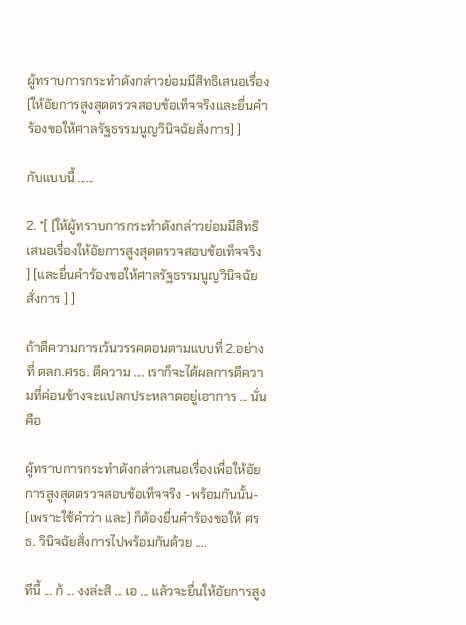ผู้ทราบการกระทำดังกล่าวย่อมมีสิทธิเสนอเรื่อง [ให้อัยการสูงสุดตรวจสอบข้อเท็จจริงและยื่นคำร้องขอให้ศาลรัฐธรรมนูญวินิจฉัยสั่งการ] ]

กับแบบนี้ ......

2. *[ [ให้ผู้ทราบการกระทำดังกล่าวย่อมมีสิทธิเสนอเรื่องให้อัยการสูงสุดตรวจสอบข้อเท็จจริง ] [และยื่นคำร้องขอให้ศาลรัฐธรรมนูญวินิจฉัยสั่งการ ] ]

ถ้าตีความการเว้นวรรคตอนตามแบบที่ 2.อย่างที่ ตลก.ศรธ. ตีความ .... เราก็จะได้ผลการตีความที่ค่อนข้างจะแปลกประหลาดอยู่เอาการ ... นั่นคือ

ผู้ทราบการกระทำดังกล่าวเสนอเรื่องเพื่อให้อัยการสูงสุดตรวจสอบข้อเท็จจริง -พร้อมกันนั้น-
(เพราะใช้คำว่า และ) ก็ต้องยื่นคำร้องขอให้ ศรธ. วินิจฉัยสั่งการไปพร้อมกันด้วย ....

ทีนี้ ... ก้ ... งงล่ะสิ ... เอ ... แล้วจะยื่นให้อัยการสูง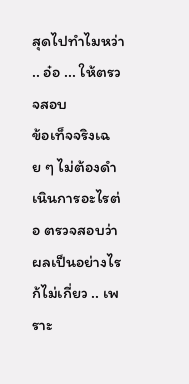สุดไปทำไมหว่า .. อ๋อ ... ให้ตรวจสอบ
ข้อเท็จจริงเฉย ๆ ไม่ต้องดำเนินการอะไรต่อ ตรวจสอบว่าผลเป็นอย่างไรก้ไม่เกี่ยว .. เพราะ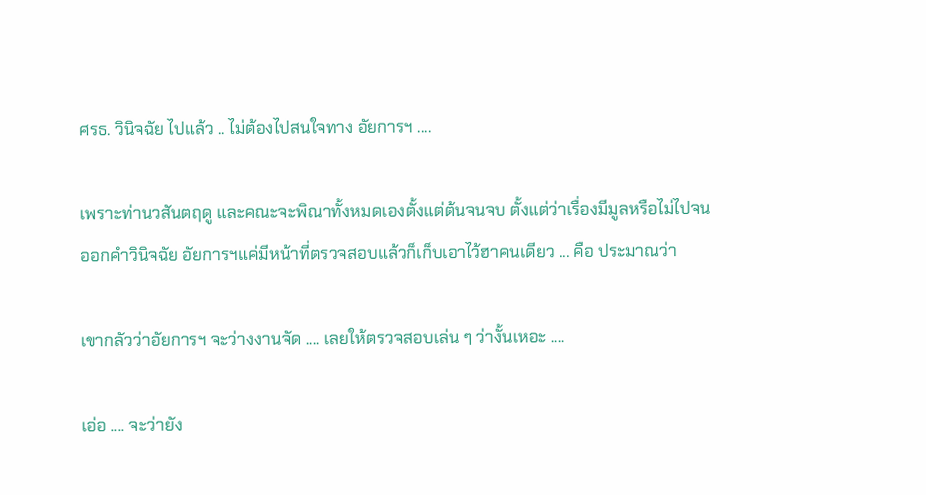ศรธ. วินิจฉัย ไปแล้ว .. ไม่ต้องไปสนใจทาง อัยการฯ ....

เพราะท่านวสันตฤดู และคณะจะพิณาทั้งหมดเองตั้งแต่ต้นจนจบ ตั้งแต่ว่าเรื่องมีมูลหรือไม่ไปจน
ออกคำวินิจฉัย อัยการฯแค่มีหน้าที่ตรวจสอบแล้วก็เก็บเอาไว้ฮาคนเดียว ... คือ ประมาณว่า

เขากลัวว่าอัยการฯ จะว่างงานจัด .... เลยให้ตรวจสอบเล่น ๆ ว่างั้นเหอะ ....

เอ่อ .... จะว่ายัง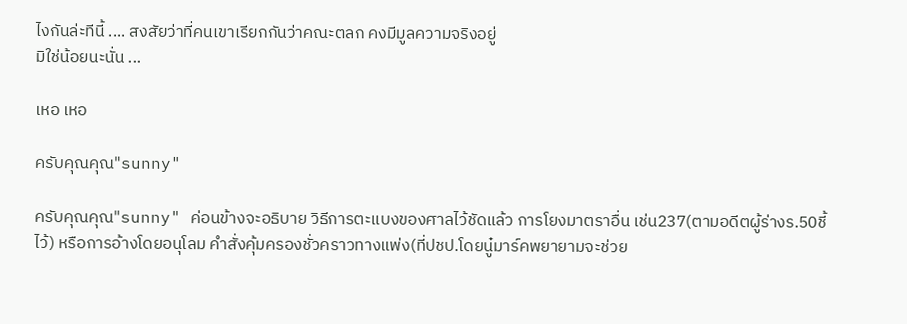ไงกันล่ะทีนี้ .... สงสัยว่าที่คนเขาเรียกกันว่าคณะตลก คงมีมูลความจริงอยู่
มิใช่น้อยนะนั่น ...

เหอ เหอ

ครับคุณคุณ"sunny"

ครับคุณคุณ"sunny" ค่อนข้างจะอธิบาย วิธีการตะแบงของศาลไว้ชัดแล้ว การโยงมาตราอื่น เช่น237(ตามอดีตผู้ร่างร.50ชี้ไว้) หรือการอ้างโดยอนุโลม คำสั่งคุ้มครองชั่วคราวทางแพ่ง(ที่ปชป.โดยนู๋มาร์คพยายามจะช่วย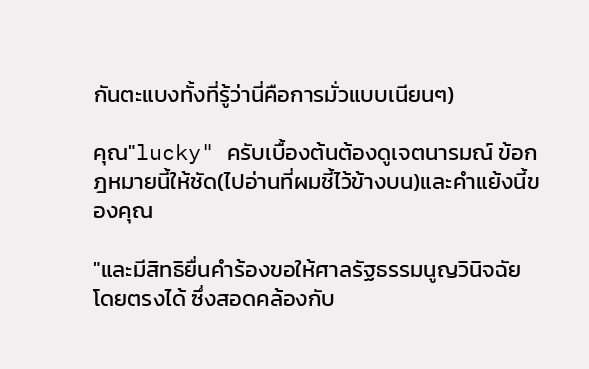กันตะแบงทั้งที่รู้ว่านี่คือการมั่วแบบเนียนๆ)

คุณ"lucky" ครับเบื้องต้นต้องดูเจตนารมณ์ ข้อกฎหมายนี้ให้ชัด(ไปอ่านที่ผมชี้ไว้ข้างบน)และคำแย้งนี้ของคุณ

"และมีสิทธิยื่นคำร้องขอให้ศาลรัฐธรรมนูญวินิจฉัยโดยตรงได้ ซึ่งสอดคล้องกับ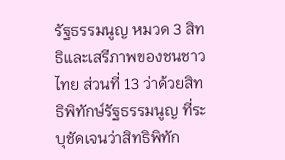รัฐธรรมนูญ หมวด 3 สิทธิและเสรีภาพของชนชาวไทย ส่วนที่ 13 ว่าด้วยสิทธิพิทักษ์รัฐธรรมนูญ ที่ระบุชัดเจนว่าสิทธิพิทัก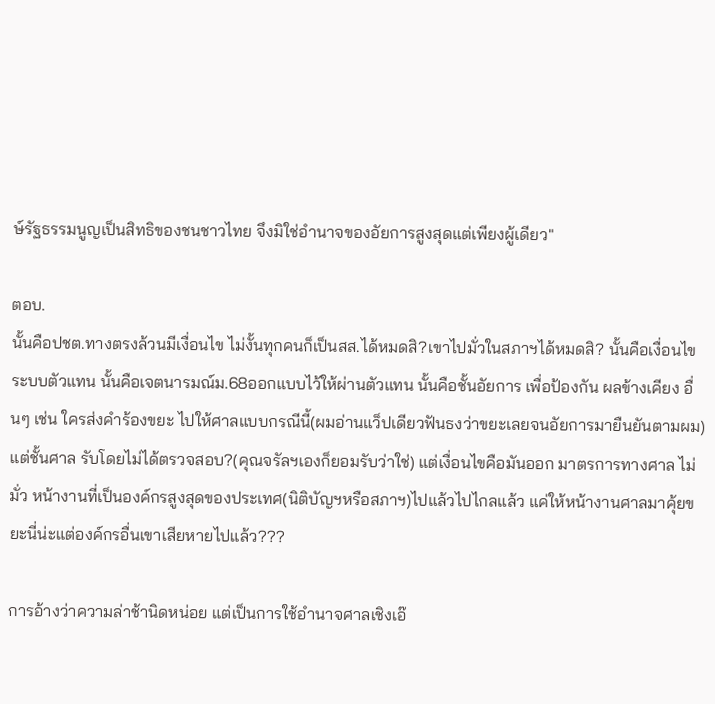ษ์รัฐธรรมนูญเป็นสิทธิของชนชาวไทย จึงมิใช่อำนาจของอัยการสูงสุดแต่เพียงผู้เดียว"

ตอบ.
นั้นคือปชต.ทางตรงล้วนมีเงื่อนไข ไม่งั้นทุกคนก็เป็นสส.ได้หมดสิ?เขาไปมั่วในสภาฯได้หมดสิ? นั้นคือเงื่อนไข ระบบตัวแทน นั้นคือเจตนารมณ์ม.68ออกแบบไว้ให้ผ่านตัวแทน นั้นคือชั้นอัยการ เพื่อป้องกัน ผลข้างเคียง อื่นๆ เช่น ใครส่งคำร้องขยะ ไปให้ศาลแบบกรณีนี้(ผมอ่านแว็ปเดียวฟันธงว่าขยะเลยจนอัยการมายืนยันตามผม) แต่ชั้นศาล รับโดยไม่ได้ตรวจสอบ?(คุณจรัลฯเองก็ยอมรับว่าใช่) แต่เงื่อนไขคือมันออก มาตรการทางศาล ไม่มั่ว หน้างานที่เป็นองค์กรสูงสุดของประเทศ(นิติบัญฯหรือสภาฯ)ไปแล้วไปไกลแล้ว แค่ให้หน้างานศาลมาคุ้ยขยะนี่น่ะแต่องค์กรอื่นเขาเสียหายไปแล้ว???

การอ้างว่าความล่าช้านิดหน่อย แต่เป็นการใช้อำนาจศาลเชิงเอ๊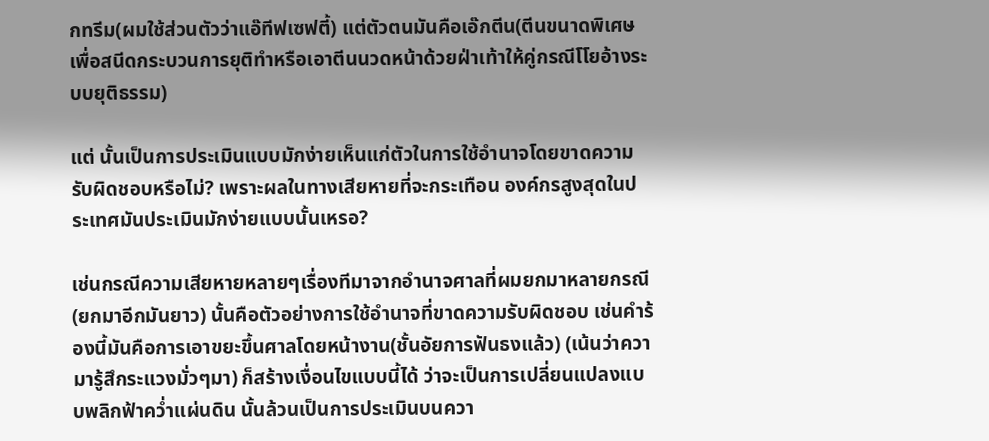กทรีม(ผมใช้ส่วนตัวว่าแอ๊ทีฟเซฟตี้) แต่ตัวตนมันคือเอ๊กตีน(ตีนขนาดพิเศษเพื่อสนีดกระบวนการยุติทำหรือเอาตีนนวดหน้าด้วยฝ่าเท้าให้คู่กรณีโโยอ้างระบบยุติธรรม)

แต่ นั้นเป็นการประเมินแบบมักง่ายเห็นแก่ตัวในการใช้อำนาจโดยขาดความรับผิดชอบหรือไม่? เพราะผลในทางเสียหายที่จะกระเทือน องค์กรสูงสุดในประเทศมันประเมินมักง่ายแบบนั้นเหรอ?

เช่นกรณีความเสียหายหลายๆเรื่องทีมาจากอำนาจศาลที่ผมยกมาหลายกรณี(ยกมาอีกมันยาว) นั้นคือตัวอย่างการใช้อำนาจที่ขาดความรับผิดชอบ เช่นคำร้องนี้มันคือการเอาขยะขึ้นศาลโดยหน้างาน(ชั้นอัยการฟันธงแล้ว) (เน้นว่าความารู้สึกระแวงมั่วๆมา) ก็สร้างเงื่อนไขแบบนี้ได้ ว่าจะเป็นการเปลี่ยนแปลงแบบพลิกฟ้าคว่ำแผ่นดิน นั้นล้วนเป็นการประเมินบนควา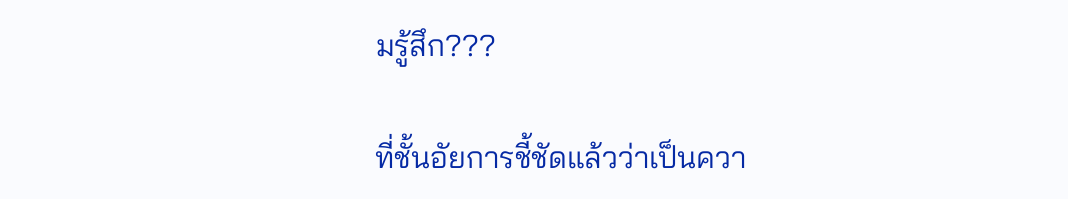มรู้สึก???

ที่ชั้นอัยการชี้ชัดแล้วว่าเป็นควา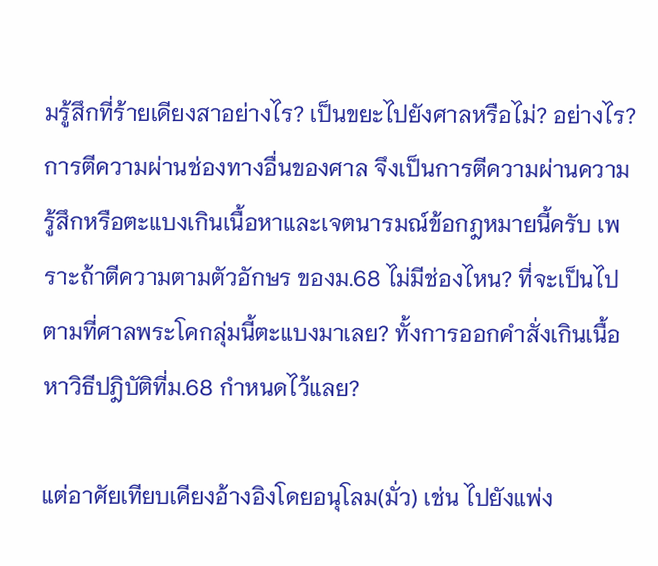มรู้สึกที่ร้ายเดียงสาอย่างไร? เป็นขยะไปยังศาลหรือไม่? อย่างไร? การตีความผ่านช่องทางอื่นของศาล จึงเป็นการตีความผ่านความรู้สึกหรือตะแบงเกินเนื้อหาและเจตนารมณ์ข้อกฎหมายนี้ครับ เพราะถ้าตีความตามตัวอักษร ของม.68 ไม่มีช่องไหน? ที่จะเป็นไปตามที่ศาลพระโคกลุ่มนี้ตะแบงมาเลย? ทั้งการออกคำสั่งเกินเนื้อหาวิธีปฎิบัติที่ม.68 กำหนดไว้แลย?

แต่อาศัยเทียบเคียงอ้างอิงโดยอนุโลม(มั่ว) เช่น ไปยังแพ่ง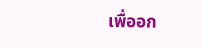เพื่ออก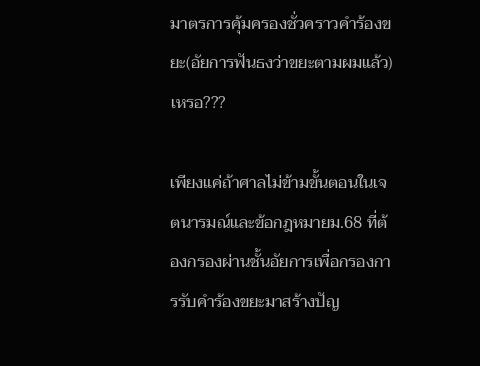มาตรการคุ้มครองชั่วคราวคำร้องขยะ(อัยการฟันธงว่าขยะตามผมแล้ว) เหรอ???

เพียงแค่ถ้าศาลไม่ข้ามขั้นตอนในเจตนารมณ์และข้อกฎหมายม.68 ที่ต้องกรองผ่านชั้นอัยการเพื่อกรองการรับคำร้องขยะมาสร้างปัญ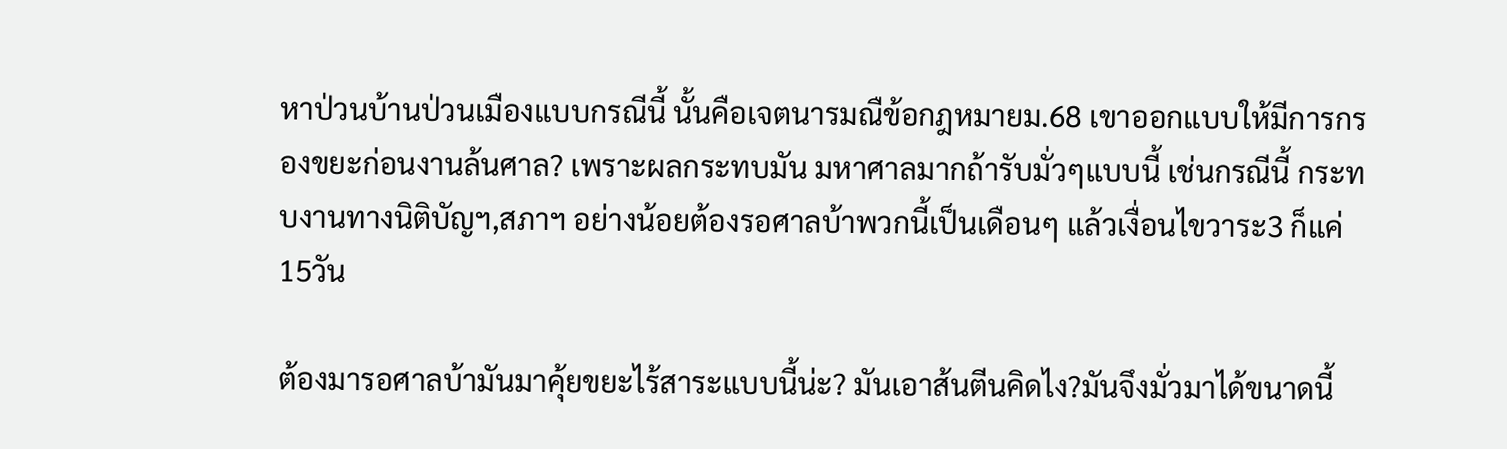หาป่วนบ้านป่วนเมืองแบบกรณีนี้ นั้นคือเจตนารมณืข้อกฎหมายม.68 เขาออกแบบให้มีการกรองขยะก่อนงานล้นศาล? เพราะผลกระทบมัน มหาศาลมากถ้ารับมั่วๆแบบนี้ เช่นกรณีนี้ กระทบงานทางนิติบัญฯ,สภาฯ อย่างน้อยต้องรอศาลบ้าพวกนี้เป็นเดือนๆ แล้วเงื่อนไขวาระ3 ก็แค่15วัน

ต้องมารอศาลบ้ามันมาคุ้ยขยะไร้สาระแบบนี้น่ะ? มันเอาส้นตีนคิดไง?มันจึงมั่วมาได้ขนาดนี้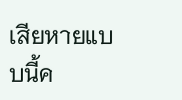เสียหายแบบนี้ค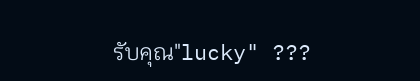รับคุณ"lucky" ???